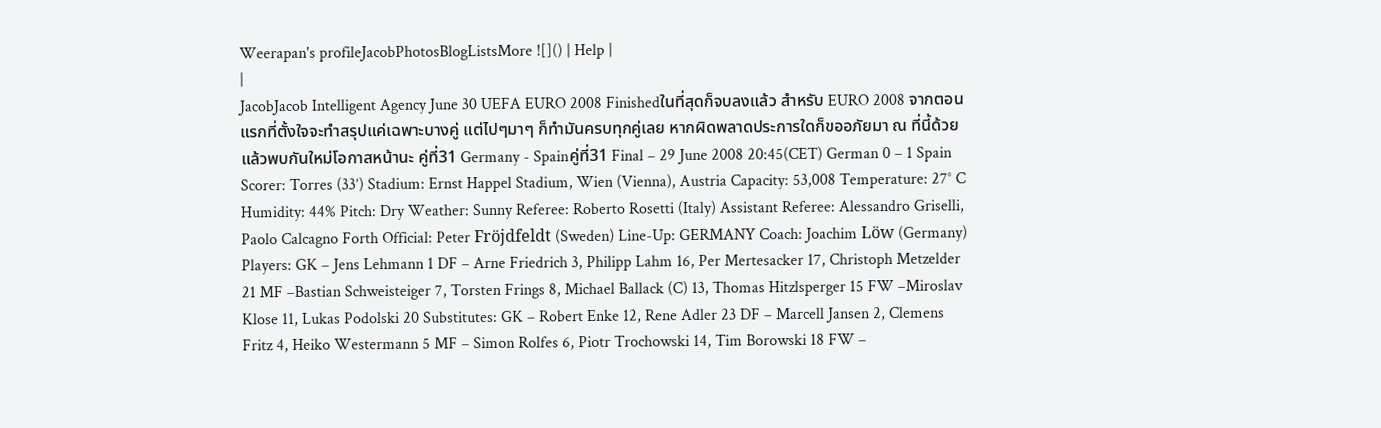Weerapan's profileJacobPhotosBlogListsMore ![]() | Help |
|
JacobJacob Intelligent Agency June 30 UEFA EURO 2008 Finishedในที่สุดก็จบลงแล้ว สำหรับ EURO 2008 จากตอนแรกที่ตั้งใจจะทำสรุปแค่เฉพาะบางคู่ แต่ไปๆมาๆ ก็ทำมันครบทุกคู่เลย หากผิดพลาดประการใดก็ขออภัยมา ณ ที่นี้ด้วย แล้วพบกันใหม่โอกาสหน้านะ คู่ที่31 Germany - Spainคู่ที่31 Final – 29 June 2008 20:45(CET) German 0 – 1 Spain Scorer: Torres (33’) Stadium: Ernst Happel Stadium, Wien (Vienna), Austria Capacity: 53,008 Temperature: 27° C Humidity: 44% Pitch: Dry Weather: Sunny Referee: Roberto Rosetti (Italy) Assistant Referee: Alessandro Griselli, Paolo Calcagno Forth Official: Peter Fröjdfeldt (Sweden) Line-Up: GERMANY Coach: Joachim Löw (Germany) Players: GK – Jens Lehmann 1 DF – Arne Friedrich 3, Philipp Lahm 16, Per Mertesacker 17, Christoph Metzelder 21 MF –Bastian Schweisteiger 7, Torsten Frings 8, Michael Ballack (C) 13, Thomas Hitzlsperger 15 FW –Miroslav Klose 11, Lukas Podolski 20 Substitutes: GK – Robert Enke 12, Rene Adler 23 DF – Marcell Jansen 2, Clemens Fritz 4, Heiko Westermann 5 MF – Simon Rolfes 6, Piotr Trochowski 14, Tim Borowski 18 FW –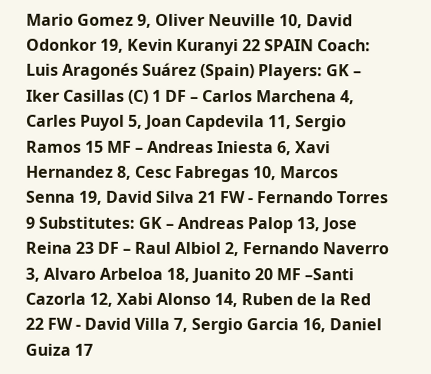Mario Gomez 9, Oliver Neuville 10, David Odonkor 19, Kevin Kuranyi 22 SPAIN Coach: Luis Aragonés Suárez (Spain) Players: GK – Iker Casillas (C) 1 DF – Carlos Marchena 4, Carles Puyol 5, Joan Capdevila 11, Sergio Ramos 15 MF – Andreas Iniesta 6, Xavi Hernandez 8, Cesc Fabregas 10, Marcos Senna 19, David Silva 21 FW - Fernando Torres 9 Substitutes: GK – Andreas Palop 13, Jose Reina 23 DF – Raul Albiol 2, Fernando Naverro 3, Alvaro Arbeloa 18, Juanito 20 MF –Santi Cazorla 12, Xabi Alonso 14, Ruben de la Red 22 FW - David Villa 7, Sergio Garcia 16, Daniel Guiza 17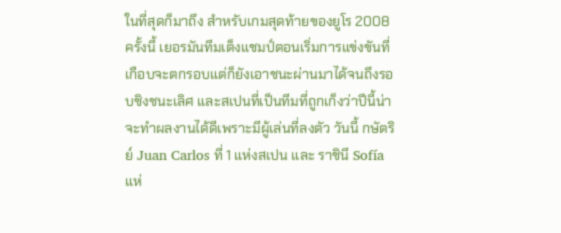ในที่สุดก็มาถึง สำหรับเกมสุดท้ายของยูโร 2008 ครั้งนี้ เยอรมันทีมเต็งแชมป์ตอนเริ่มการแข่งขันที่เกือบจะตกรอบแต่ก็ยังเอาชนะผ่านมาได้จนถึงรอบชิงชนะเลิศ และสเปนที่เป็นทีมที่ถูกเก็งว่าปีนี้น่าจะทำผลงานได้ดีเพราะมีผู้เล่นที่ลงตัว วันนี้ กษัตริย์ Juan Carlos ที่ 1 แห่งสเปน และ ราชินี Sofía แห่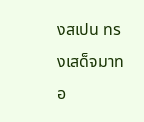งสเปน ทรงเสด็จมาทอ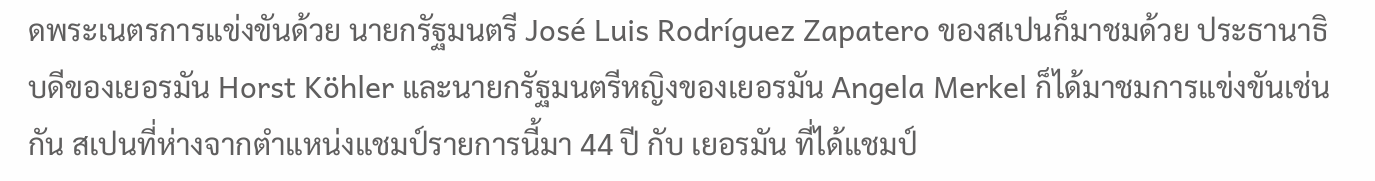ดพระเนตรการแข่งขันด้วย นายกรัฐมนตรี José Luis Rodríguez Zapatero ของสเปนก็มาชมด้วย ประธานาธิบดีของเยอรมัน Horst Köhler และนายกรัฐมนตรีหญิงของเยอรมัน Angela Merkel ก็ได้มาชมการแข่งขันเช่นกัน สเปนที่ห่างจากตำแหน่งแชมป์รายการนี้มา 44 ปี กับ เยอรมัน ที่ได้แชมป์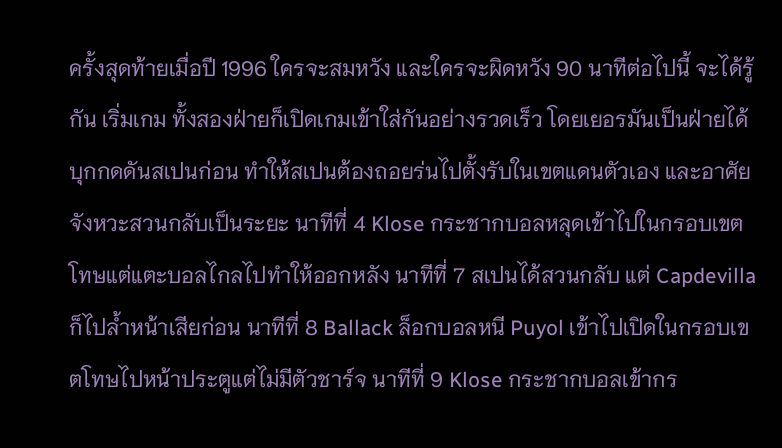ครั้งสุดท้ายเมื่อปี 1996 ใครจะสมหวัง และใครจะผิดหวัง 90 นาทีต่อไปนี้ จะได้รู้กัน เริ่มเกม ทั้งสองฝ่ายก็เปิดเกมเข้าใส่กันอย่างรวดเร็ว โดยเยอรมันเป็นฝ่ายได้บุกกดดันสเปนก่อน ทำให้สเปนต้องถอยร่นไปตั้งรับในเขตแดนตัวเอง และอาศัยจังหวะสวนกลับเป็นระยะ นาทีที่ 4 Klose กระชากบอลหลุดเข้าไปในกรอบเขตโทษแต่แตะบอลไกลไปทำให้ออกหลัง นาทีที่ 7 สเปนได้สวนกลับ แต่ Capdevilla ก็ไปล้ำหน้าเสียก่อน นาทีที่ 8 Ballack ล็อกบอลหนี Puyol เข้าไปเปิดในกรอบเขตโทษไปหน้าประตูแต่ไม่มีตัวชาร์จ นาทีที่ 9 Klose กระชากบอลเข้ากร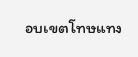อบเขตโทษแทง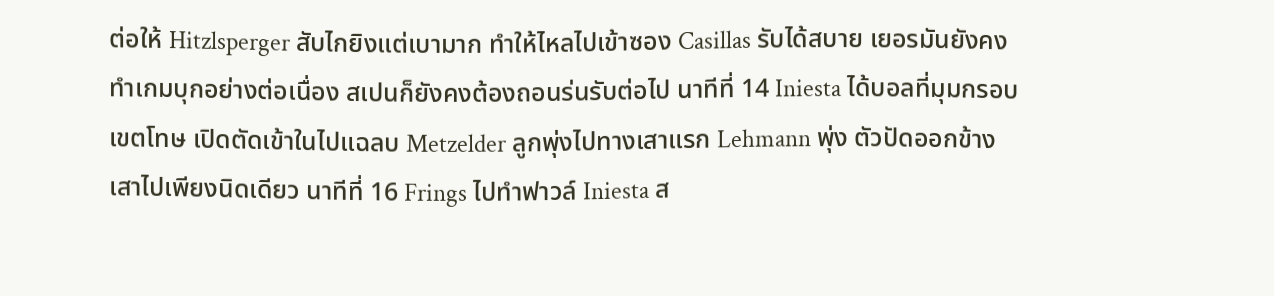ต่อให้ Hitzlsperger สับไกยิงแต่เบามาก ทำให้ไหลไปเข้าซอง Casillas รับได้สบาย เยอรมันยังคงทำเกมบุกอย่างต่อเนื่อง สเปนก็ยังคงต้องถอนร่นรับต่อไป นาทีที่ 14 Iniesta ได้บอลที่มุมกรอบเขตโทษ เปิดตัดเข้าในไปแฉลบ Metzelder ลูกพุ่งไปทางเสาแรก Lehmann พุ่ง ตัวปัดออกข้างเสาไปเพียงนิดเดียว นาทีที่ 16 Frings ไปทำฟาวล์ Iniesta ส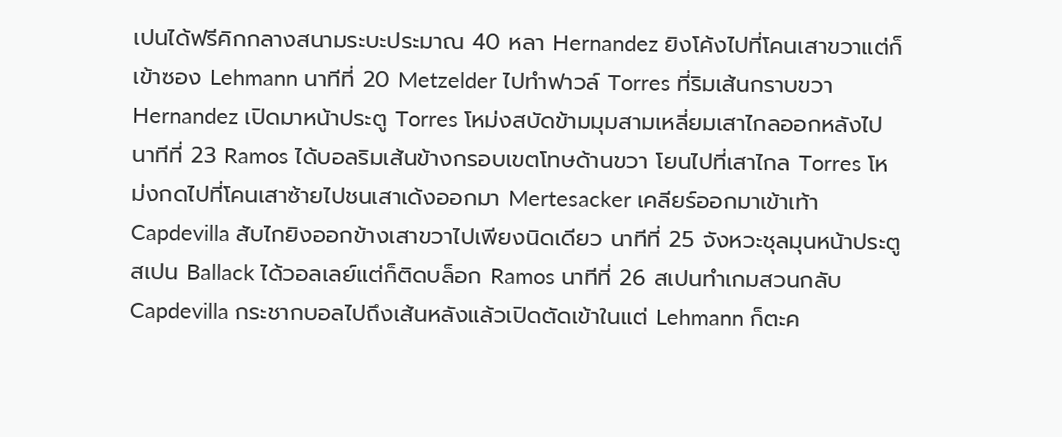เปนได้ฟรีคิกกลางสนามระบะประมาณ 40 หลา Hernandez ยิงโค้งไปที่โคนเสาขวาแต่ก็เข้าซอง Lehmann นาทีที่ 20 Metzelder ไปทำฟาวล์ Torres ที่ริมเส้นกราบขวา Hernandez เปิดมาหน้าประตู Torres โหม่งสบัดข้ามมุมสามเหลี่ยมเสาไกลออกหลังไป นาทีที่ 23 Ramos ได้บอลริมเส้นข้างกรอบเขตโทษด้านขวา โยนไปที่เสาไกล Torres โหม่งกดไปที่โคนเสาซ้ายไปชนเสาเด้งออกมา Mertesacker เคลียร์ออกมาเข้าเท้า Capdevilla สับไกยิงออกข้างเสาขวาไปเพียงนิดเดียว นาทีที่ 25 จังหวะชุลมุนหน้าประตูสเปน Ballack ได้วอลเลย์แต่ก็ติดบล็อก Ramos นาทีที่ 26 สเปนทำเกมสวนกลับ Capdevilla กระชากบอลไปถึงเส้นหลังแล้วเปิดตัดเข้าในแต่ Lehmann ก็ตะค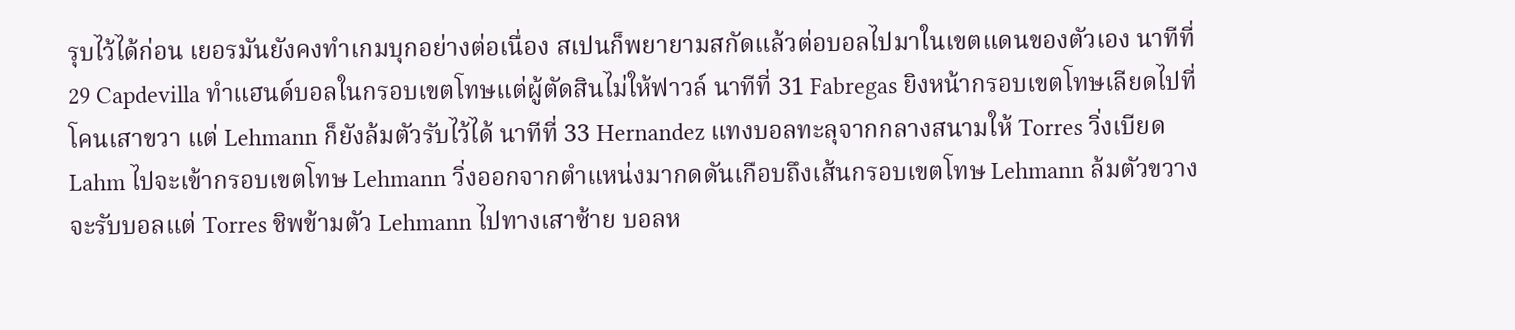รุบไว้ได้ก่อน เยอรมันยังคงทำเกมบุกอย่างต่อเนื่อง สเปนก็พยายามสกัดแล้วต่อบอลไปมาในเขตแดนของตัวเอง นาทีที่ 29 Capdevilla ทำแฮนด์บอลในกรอบเขตโทษแต่ผู้ตัดสินไม่ให้ฟาวล์ นาทีที่ 31 Fabregas ยิงหน้ากรอบเขตโทษเลียดไปที่โคนเสาขวา แต่ Lehmann ก็ยังล้มตัวรับไว้ได้ นาทีที่ 33 Hernandez แทงบอลทะลุจากกลางสนามให้ Torres วิ่งเบียด Lahm ไปจะเข้ากรอบเขตโทษ Lehmann วิ่งออกจากตำแหน่งมากดดันเกือบถึงเส้นกรอบเขตโทษ Lehmann ล้มตัวขวางจะรับบอลแต่ Torres ชิพข้ามตัว Lehmann ไปทางเสาซ้าย บอลห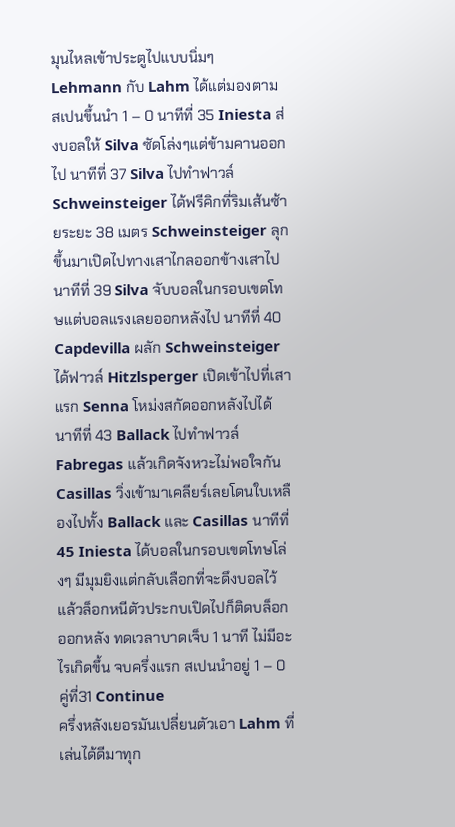มุนไหลเข้าประตูไปแบบนิ่มๆ Lehmann กับ Lahm ได้แต่มองตาม สเปนขึ้นนำ 1 – 0 นาทีที่ 35 Iniesta ส่งบอลให้ Silva ซัดโล่งๆแต่ข้ามคานออกไป นาทีที่ 37 Silva ไปทำฟาวล์ Schweinsteiger ได้ฟรีคิกที่ริมเส้นซ้ายระยะ 38 เมตร Schweinsteiger ลุกขึ้นมาเปิดไปทางเสาไกลออกข้างเสาไป นาทีที่ 39 Silva จับบอลในกรอบเขตโทษแต่บอลแรงเลยออกหลังไป นาทีที่ 40 Capdevilla ผลัก Schweinsteiger ได้ฟาวล์ Hitzlsperger เปิดเข้าไปที่เสาแรก Senna โหม่งสกัดออกหลังไปได้ นาทีที่ 43 Ballack ไปทำฟาวล์ Fabregas แล้วเกิดจังหวะไม่พอใจกัน Casillas วิ่งเข้ามาเคลียร์เลยโดนใบเหลืองไปทั้ง Ballack และ Casillas นาทีที่ 45 Iniesta ได้บอลในกรอบเขตโทษโล่งๆ มีมุมยิงแต่กลับเลือกที่จะดึงบอลไว้แล้วล็อกหนีตัวประกบเปิดไปก็ติดบล็อกออกหลัง ทดเวลาบาดเจ็บ 1 นาที ไม่มีอะไรเกิดขึ้น จบครึ่งแรก สเปนนำอยู่ 1 – 0 คู่ที่31 Continue
ครึ่งหลังเยอรมันเปลี่ยนตัวเอา Lahm ที่เล่นได้ดีมาทุก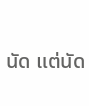นัด แต่นัด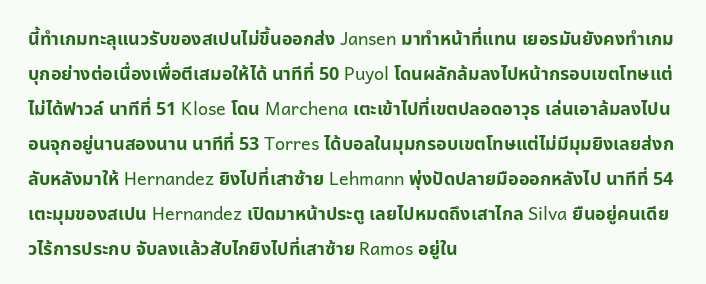นี้ทำเกมทะลุแนวรับของสเปนไม่ขึ้นออกส่ง Jansen มาทำหน้าที่แทน เยอรมันยังคงทำเกมบุกอย่างต่อเนื่องเพื่อตีเสมอให้ได้ นาทีที่ 50 Puyol โดนผลักล้มลงไปหน้ากรอบเขตโทษแต่ไม่ได้ฟาวล์ นาทีที่ 51 Klose โดน Marchena เตะเข้าไปที่เขตปลอดอาวุธ เล่นเอาล้มลงไปนอนจุกอยู่นานสองนาน นาทีที่ 53 Torres ได้บอลในมุมกรอบเขตโทษแต่ไม่มีมุมยิงเลยส่งกลับหลังมาให้ Hernandez ยิงไปที่เสาซ้าย Lehmann พุ่งปัดปลายมือออกหลังไป นาทีที่ 54 เตะมุมของสเปน Hernandez เปิดมาหน้าประตู เลยไปหมดถึงเสาไกล Silva ยืนอยู่คนเดียวไร้การประกบ จับลงแล้วสับไกยิงไปที่เสาซ้าย Ramos อยู่ใน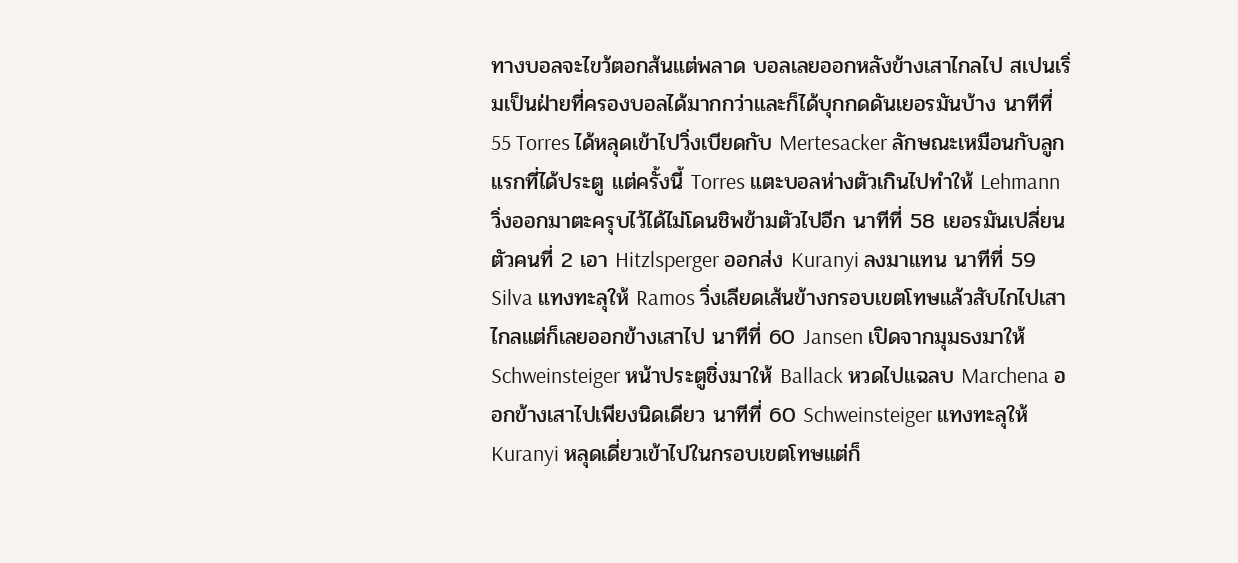ทางบอลจะไขว้ตอกส้นแต่พลาด บอลเลยออกหลังข้างเสาไกลไป สเปนเริ่มเป็นฝ่ายที่ครองบอลได้มากกว่าและก็ได้บุกกดดันเยอรมันบ้าง นาทีที่ 55 Torres ได้หลุดเข้าไปวิ่งเบียดกับ Mertesacker ลักษณะเหมือนกับลูกแรกที่ได้ประตู แต่ครั้งนี้ Torres แตะบอลห่างตัวเกินไปทำให้ Lehmann วิ่งออกมาตะครุบไว้ได้ไม่โดนชิพข้ามตัวไปอีก นาทีที่ 58 เยอรมันเปลี่ยนตัวคนที่ 2 เอา Hitzlsperger ออกส่ง Kuranyi ลงมาแทน นาทีที่ 59 Silva แทงทะลุให้ Ramos วิ่งเลียดเส้นข้างกรอบเขตโทษแล้วสับไกไปเสาไกลแต่ก็เลยออกข้างเสาไป นาทีที่ 60 Jansen เปิดจากมุมธงมาให้ Schweinsteiger หน้าประตูชิ่งมาให้ Ballack หวดไปแฉลบ Marchena ออกข้างเสาไปเพียงนิดเดียว นาทีที่ 60 Schweinsteiger แทงทะลุให้ Kuranyi หลุดเดี่ยวเข้าไปในกรอบเขตโทษแต่ก็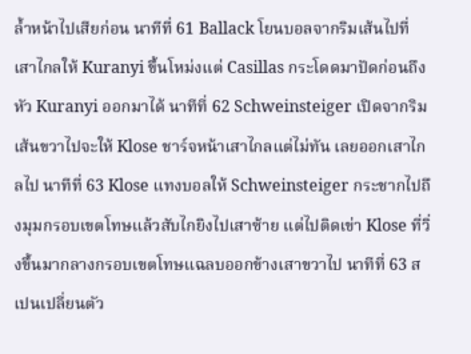ล้ำหน้าไปเสียก่อน นาทีที่ 61 Ballack โยนบอลจากริมเส้นไปที่เสาไกลให้ Kuranyi ขึ้นโหม่งแต่ Casillas กระโดดมาปัดก่อนถึงหัว Kuranyi ออกมาได้ นาทีที่ 62 Schweinsteiger เปิดจากริมเส้นขวาไปจะให้ Klose ชาร์จหน้าเสาไกลแต่ไม่ทัน เลยออกเสาไกลไป นาทีที่ 63 Klose แทงบอลให้ Schweinsteiger กระชากไปถึงมุมกรอบเขตโทษแล้วสับไกยิงไปเสาซ้าย แต่ไปติดเข่า Klose ที่วิ่งขึ้นมากลางกรอบเขตโทษแฉลบออกข้างเสาขวาไป นาทีที่ 63 สเปนเปลี่ยนตัว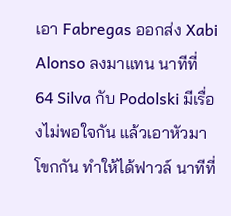เอา Fabregas ออกส่ง Xabi Alonso ลงมาแทน นาทีที่ 64 Silva กับ Podolski มีเรื่องไม่พอใจกัน แล้วเอาหัวมาโขกกัน ทำให้ได้ฟาวล์ นาทีที่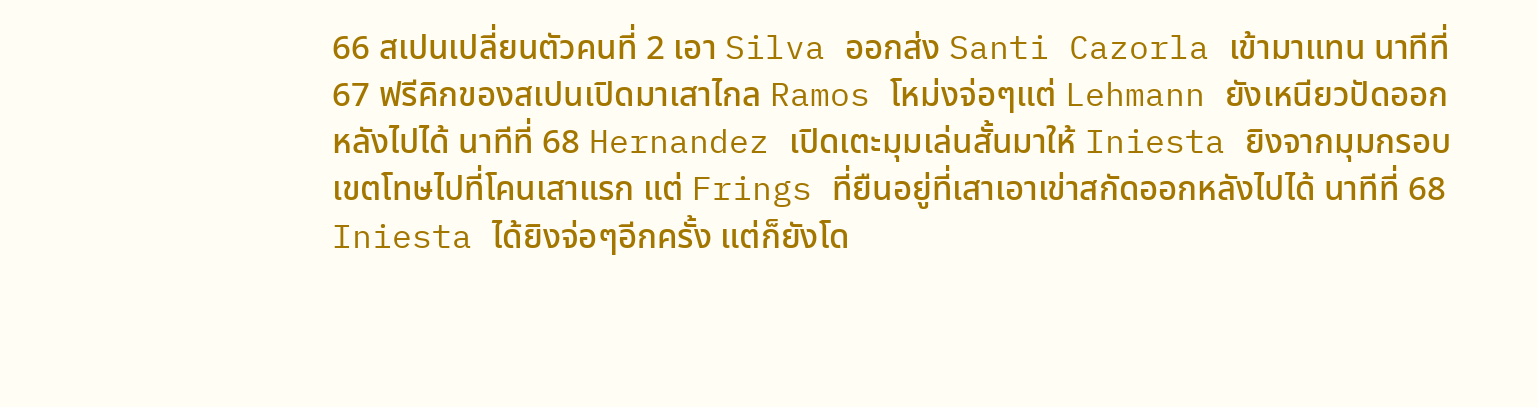66 สเปนเปลี่ยนตัวคนที่ 2 เอา Silva ออกส่ง Santi Cazorla เข้ามาแทน นาทีที่ 67 ฟรีคิกของสเปนเปิดมาเสาไกล Ramos โหม่งจ่อๆแต่ Lehmann ยังเหนียวปัดออกหลังไปได้ นาทีที่ 68 Hernandez เปิดเตะมุมเล่นสั้นมาให้ Iniesta ยิงจากมุมกรอบเขตโทษไปที่โคนเสาแรก แต่ Frings ที่ยืนอยู่ที่เสาเอาเข่าสกัดออกหลังไปได้ นาทีที่ 68 Iniesta ได้ยิงจ่อๆอีกครั้ง แต่ก็ยังโด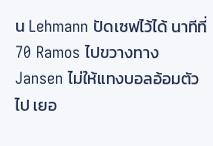น Lehmann ปัดเซฟไว้ได้ นาทีที่ 70 Ramos ไปขวางทาง Jansen ไม่ให้แทงบอลอ้อมตัวไป เยอ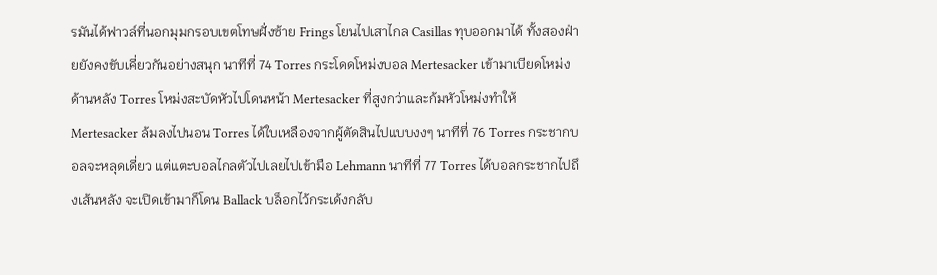รมันได้ฟาวล์ที่นอกมุมกรอบเขตโทษฝั่งซ้าย Frings โยนไปเสาไกล Casillas ทุบออกมาได้ ทั้งสองฝ่ายยังคงขับเคี่ยวกันอย่างสนุก นาทีที่ 74 Torres กระโดดโหม่งบอล Mertesacker เข้ามาเบียดโหม่งด้านหลัง Torres โหม่งสะบัดหัวไปโดนหน้า Mertesacker ที่สูงกว่าและก้มหัวโหม่งทำให้ Mertesacker ล้มลงไปนอน Torres ได้ใบเหลืองจากผู้ตัดสินไปแบบงงๆ นาทีที่ 76 Torres กระชากบอลจะหลุดเดี่ยว แต่แตะบอลไกลตัวไปเลยไปเข้ามือ Lehmann นาทีที่ 77 Torres ได้บอลกระชากไปถึงเส้นหลัง จะเปิดเข้ามาก็โดน Ballack บล็อกไว้กระเด้งกลับ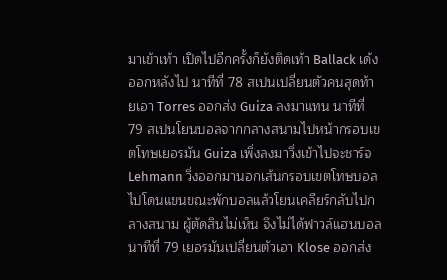มาเข้าเท้า เปิดไปอีกครั้งก็ยังติดเท้า Ballack เด้งออกหลังไป นาทีที่ 78 สเปนเปลี่ยนตัวคนสุดท้ายเอา Torres ออกส่ง Guiza ลงมาแทน นาทีที่ 79 สเปนโยนบอลจากกลางสนามไปหน้ากรอบเขตโทษเยอรมัน Guiza เพิ่งลงมาวิ่งเข้าไปจะชาร์จ Lehmann วิ่งออกมานอกเส้นกรอบเขตโทษบอลไปโดนแขนขณะพักบอลแล้วโยนเคลียร์กลับไปกลางสนาม ผู้ตัดสินไม่เห็น จึงไม่ได้ฟาวล์แฮนบอล นาทีที่ 79 เยอรมันเปลี่ยนตัวเอา Klose ออกส่ง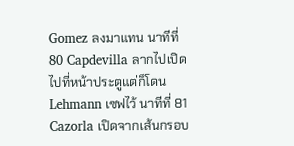Gomez ลงมาแทน นาทีที่ 80 Capdevilla ลากไปเปิดไปที่หน้าประตูแต่ก็โดน Lehmann เซฟไว้ นาทีที่ 81 Cazorla เปิดจากเส้นกรอบ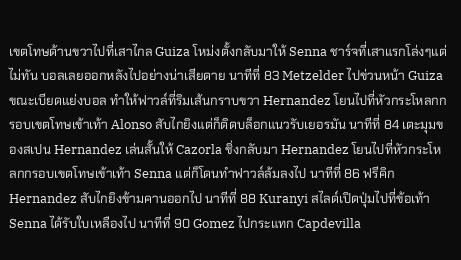เขตโทษด้านขวาไปที่เสาไกล Guiza โหม่งตั้งกลับมาให้ Senna ชาร์จที่เสาแรกโล่งๆแต่ไม่ทัน บอลเลยออกหลังไปอย่างน่าเสียดาย นาทีที่ 83 Metzelder ไปข่วนหน้า Guiza ขณะเบียดแย่งบอล ทำให้ฟาวล์ที่ริมเส้นกราบขวา Hernandez โยนไปที่หัวกระโหลกกรอบเขตโทษเข้าเท้า Alonso สับไกยิงแต่ก็ติดบล็อกแนวรับเยอรมัน นาทีที่ 84 เตะมุมของสเปน Hernandez เล่นสั้นให้ Cazorla ชิ่งกลับมา Hernandez โยนไปที่หัวกระโหลกกรอบเขตโทษเข้าเท้า Senna แต่ก็โดนทำฟาวล์ล้มลงไป นาทีที่ 86 ฟรีคิก Hernandez สับไกยิงข้ามคานออกไป นาทีที่ 88 Kuranyi สไลด์เปิดปุ่มไปที่ข้อเท้า Senna ได้รับใบเหลืองไป นาทีที่ 90 Gomez ไปกระแทก Capdevilla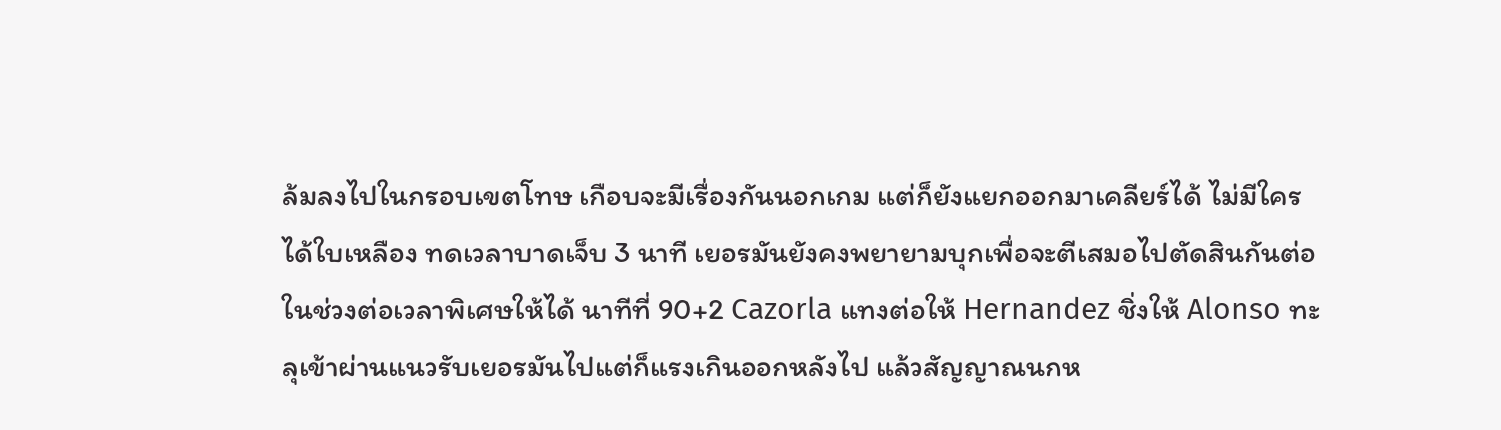ล้มลงไปในกรอบเขตโทษ เกือบจะมีเรื่องกันนอกเกม แต่ก็ยังแยกออกมาเคลียร์ได้ ไม่มีใครได้ใบเหลือง ทดเวลาบาดเจ็บ 3 นาที เยอรมันยังคงพยายามบุกเพื่อจะตีเสมอไปตัดสินกันต่อในช่วงต่อเวลาพิเศษให้ได้ นาทีที่ 90+2 Cazorla แทงต่อให้ Hernandez ชิ่งให้ Alonso ทะลุเข้าผ่านแนวรับเยอรมันไปแต่ก็แรงเกินออกหลังไป แล้วสัญญาณนกห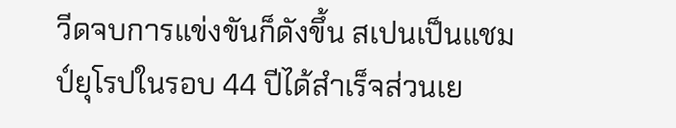วีดจบการแข่งขันก็ดังขึ้น สเปนเป็นแชมป์ยุโรปในรอบ 44 ปีได้สำเร็จส่วนเย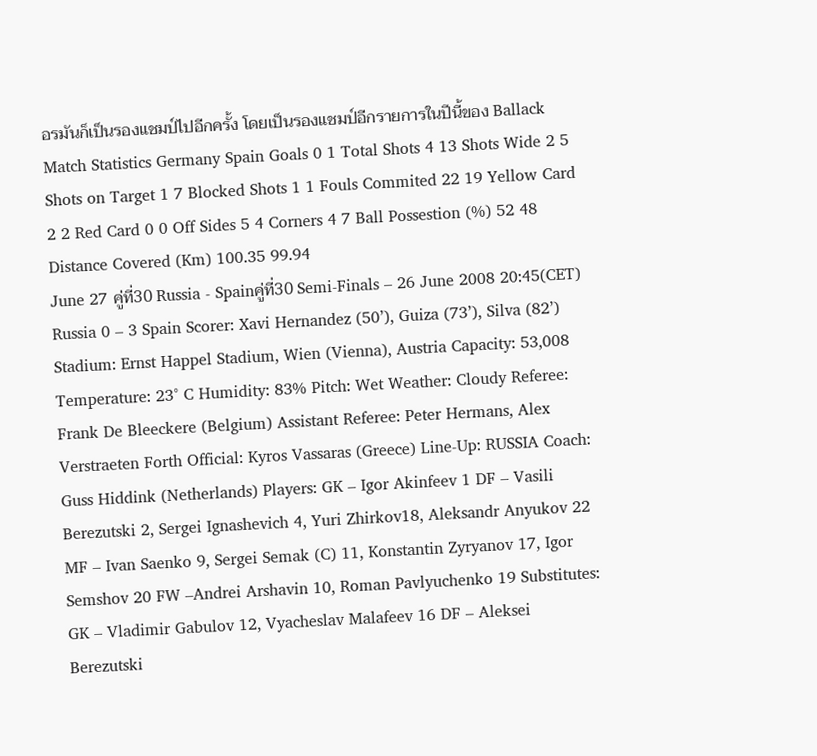อรมันก็เป็นรองแชมป์ไปอีกครั้ง โดยเป็นรองแชมป์อีกรายการในปีนี้ของ Ballack Match Statistics Germany Spain Goals 0 1 Total Shots 4 13 Shots Wide 2 5 Shots on Target 1 7 Blocked Shots 1 1 Fouls Commited 22 19 Yellow Card 2 2 Red Card 0 0 Off Sides 5 4 Corners 4 7 Ball Possestion (%) 52 48 Distance Covered (Km) 100.35 99.94
June 27 คู่ที่30 Russia - Spainคู่ที่30 Semi-Finals – 26 June 2008 20:45(CET) Russia 0 – 3 Spain Scorer: Xavi Hernandez (50’), Guiza (73’), Silva (82’) Stadium: Ernst Happel Stadium, Wien (Vienna), Austria Capacity: 53,008 Temperature: 23° C Humidity: 83% Pitch: Wet Weather: Cloudy Referee: Frank De Bleeckere (Belgium) Assistant Referee: Peter Hermans, Alex Verstraeten Forth Official: Kyros Vassaras (Greece) Line-Up: RUSSIA Coach: Guss Hiddink (Netherlands) Players: GK – Igor Akinfeev 1 DF – Vasili Berezutski 2, Sergei Ignashevich 4, Yuri Zhirkov18, Aleksandr Anyukov 22 MF – Ivan Saenko 9, Sergei Semak (C) 11, Konstantin Zyryanov 17, Igor Semshov 20 FW –Andrei Arshavin 10, Roman Pavlyuchenko 19 Substitutes: GK – Vladimir Gabulov 12, Vyacheslav Malafeev 16 DF – Aleksei Berezutski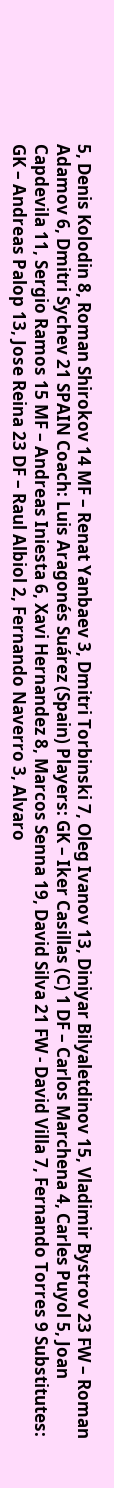5, Denis Kolodin 8, Roman Shirokov 14 MF – Renat Yanbaev 3, Dmitri Torbinski 7, Oleg Ivanov 13, Diniyar Bilyaletdinov 15, Vladimir Bystrov 23 FW – Roman Adamov 6, Dmitri Sychev 21 SPAIN Coach: Luis Aragonés Suárez (Spain) Players: GK – Iker Casillas (C) 1 DF – Carlos Marchena 4, Carles Puyol 5, Joan Capdevila 11, Sergio Ramos 15 MF – Andreas Iniesta 6, Xavi Hernandez 8, Marcos Senna 19, David Silva 21 FW - David Villa 7, Fernando Torres 9 Substitutes: GK – Andreas Palop 13, Jose Reina 23 DF – Raul Albiol 2, Fernando Naverro 3, Alvaro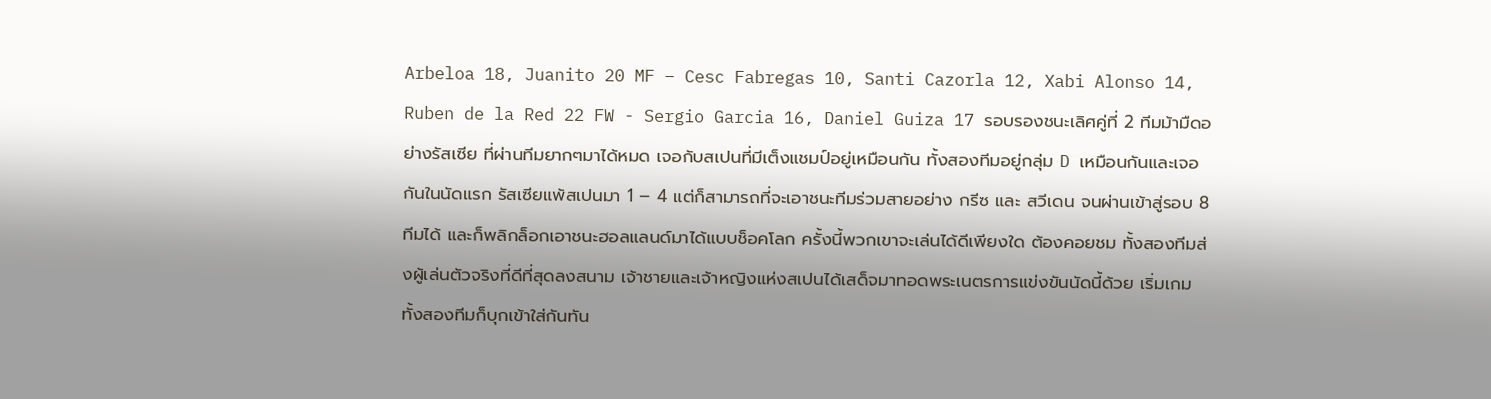Arbeloa 18, Juanito 20 MF – Cesc Fabregas 10, Santi Cazorla 12, Xabi Alonso 14, Ruben de la Red 22 FW - Sergio Garcia 16, Daniel Guiza 17 รอบรองชนะเลิศคู่ที่ 2 ทีมม้ามืดอย่างรัสเซีย ที่ผ่านทีมยากๆมาได้หมด เจอกับสเปนที่มีเต็งแชมป์อยู่เหมือนกัน ทั้งสองทีมอยู่กลุ่ม D เหมือนกันและเจอกันในนัดแรก รัสเซียแพ้สเปนมา 1 – 4 แต่ก็สามารถที่จะเอาชนะทีมร่วมสายอย่าง กรีซ และ สวีเดน จนผ่านเข้าสู่รอบ 8 ทีมได้ และก็พลิกล็อกเอาชนะฮอลแลนด์มาได้แบบช็อคโลก ครั้งนี้พวกเขาจะเล่นได้ดีเพียงใด ต้องคอยชม ทั้งสองทีมส่งผู้เล่นตัวจริงที่ดีที่สุดลงสนาม เจ้าชายและเจ้าหญิงแห่งสเปนได้เสด็จมาทอดพระเนตรการแข่งขันนัดนี้ด้วย เริ่มเกม ทั้งสองทีมก็บุกเข้าใส่กันทัน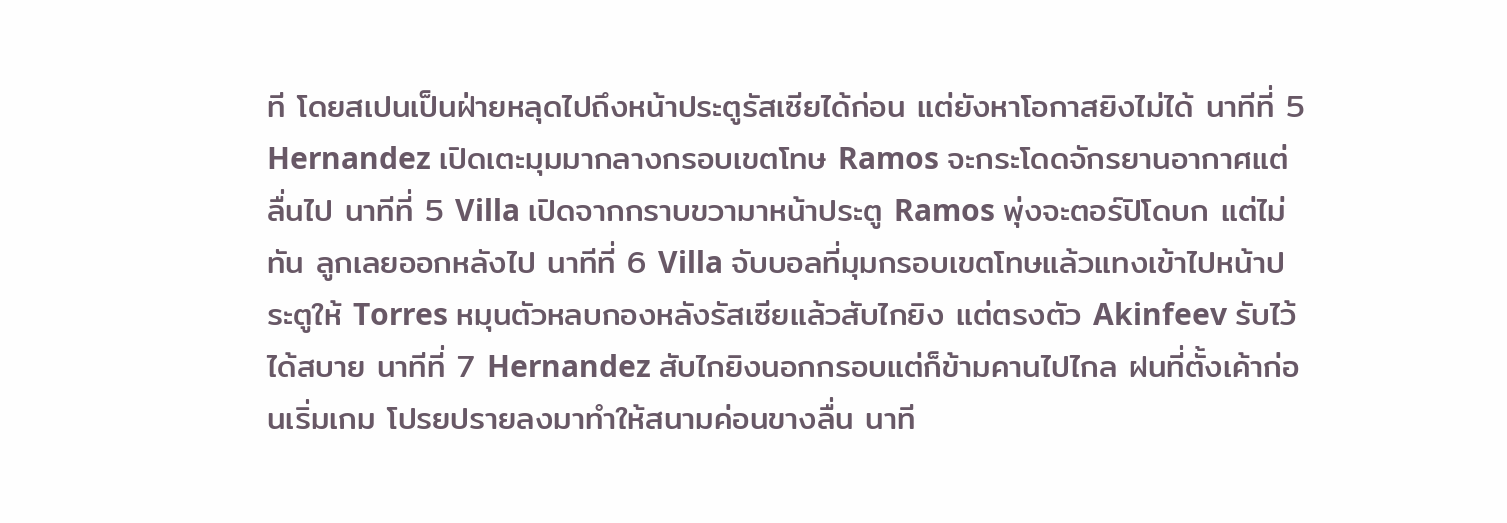ที โดยสเปนเป็นฝ่ายหลุดไปถึงหน้าประตูรัสเซียได้ก่อน แต่ยังหาโอกาสยิงไม่ได้ นาทีที่ 5 Hernandez เปิดเตะมุมมากลางกรอบเขตโทษ Ramos จะกระโดดจักรยานอากาศแต่ลื่นไป นาทีที่ 5 Villa เปิดจากกราบขวามาหน้าประตู Ramos พุ่งจะตอร์ปิโดบก แต่ไม่ทัน ลูกเลยออกหลังไป นาทีที่ 6 Villa จับบอลที่มุมกรอบเขตโทษแล้วแทงเข้าไปหน้าประตูให้ Torres หมุนตัวหลบกองหลังรัสเซียแล้วสับไกยิง แต่ตรงตัว Akinfeev รับไว้ได้สบาย นาทีที่ 7 Hernandez สับไกยิงนอกกรอบแต่ก็ข้ามคานไปไกล ฝนที่ตั้งเค้าก่อนเริ่มเกม โปรยปรายลงมาทำให้สนามค่อนขางลื่น นาที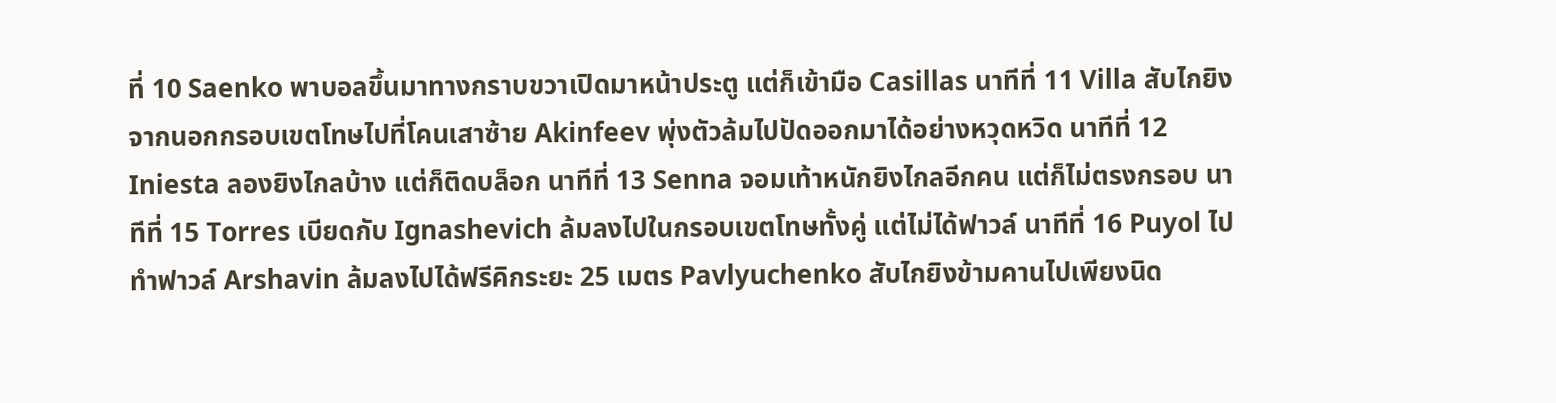ที่ 10 Saenko พาบอลขึ้นมาทางกราบขวาเปิดมาหน้าประตู แต่ก็เข้ามือ Casillas นาทีที่ 11 Villa สับไกยิงจากนอกกรอบเขตโทษไปที่โคนเสาซ้าย Akinfeev พุ่งตัวล้มไปปัดออกมาได้อย่างหวุดหวิด นาทีที่ 12 Iniesta ลองยิงไกลบ้าง แต่ก็ติดบล็อก นาทีที่ 13 Senna จอมเท้าหนักยิงไกลอีกคน แต่ก็ไม่ตรงกรอบ นาทีที่ 15 Torres เบียดกับ Ignashevich ล้มลงไปในกรอบเขตโทษทั้งคู่ แต่ไม่ได้ฟาวล์ นาทีที่ 16 Puyol ไปทำฟาวล์ Arshavin ล้มลงไปได้ฟรีคิกระยะ 25 เมตร Pavlyuchenko สับไกยิงข้ามคานไปเพียงนิด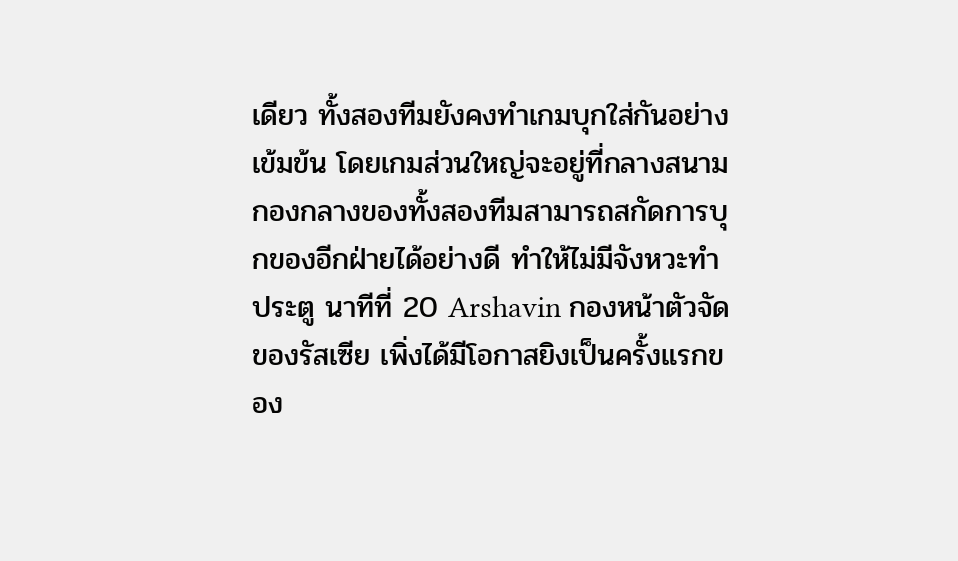เดียว ทั้งสองทีมยังคงทำเกมบุกใส่กันอย่างเข้มข้น โดยเกมส่วนใหญ่จะอยู่ที่กลางสนาม กองกลางของทั้งสองทีมสามารถสกัดการบุกของอีกฝ่ายได้อย่างดี ทำให้ไม่มีจังหวะทำประตู นาทีที่ 20 Arshavin กองหน้าตัวจัดของรัสเซีย เพิ่งได้มีโอกาสยิงเป็นครั้งแรกของ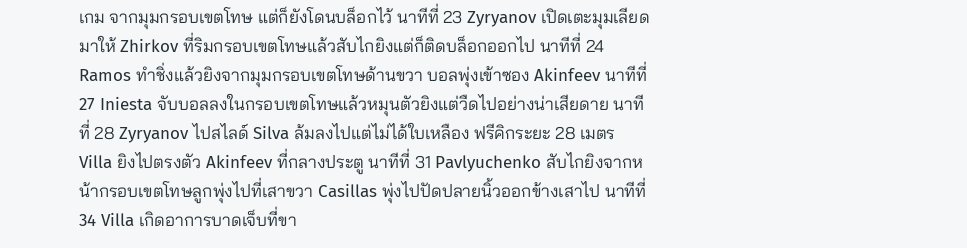เกม จากมุมกรอบเขตโทษ แต่ก็ยังโดนบล็อกไว้ นาทีที่ 23 Zyryanov เปิดเตะมุมเลียดมาให้ Zhirkov ที่ริมกรอบเขตโทษแล้วสับไกยิงแต่ก็ติดบล็อกออกไป นาทีที่ 24 Ramos ทำชิ่งแล้วยิงจากมุมกรอบเขตโทษด้านขวา บอลพุ่งเข้าซอง Akinfeev นาทีที่ 27 Iniesta จับบอลลงในกรอบเขตโทษแล้วหมุนตัวยิงแต่วืดไปอย่างน่าเสียดาย นาทีที่ 28 Zyryanov ไปสไลด์ Silva ล้มลงไปแต่ไม่ได้ใบเหลือง ฟรีคิกระยะ 28 เมตร Villa ยิงไปตรงตัว Akinfeev ที่กลางประตู นาทีที่ 31 Pavlyuchenko สับไกยิงจากหน้ากรอบเขตโทษลูกพุ่งไปที่เสาขวา Casillas พุ่งไปปัดปลายนิ้วออกข้างเสาไป นาทีที่ 34 Villa เกิดอาการบาดเจ็บที่ขา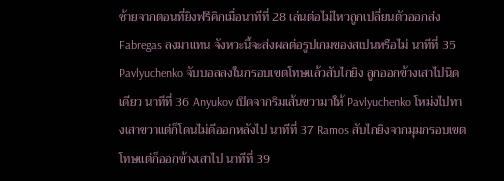ซ้ายจากตอนที่ยิงฟรีคิกเมื่อนาทีที่ 28 เล่นต่อไม่ไหวถูกเปลี่ยนตัวออกส่ง Fabregas ลงมาแทน จังหวะนี้จะส่งผลต่อรูปเกมของสเปนหรือไม่ นาทีที่ 35 Pavlyuchenko จับบอลลงในกรอบเขตโทษแล้วสับไกยิง ลูกออกข้างเสาไปนิดเดียว นาทีที่ 36 Anyukov เปิดจากริมเส้นขวามาให้ Pavlyuchenko โหม่งไปทางเสาขวาแต่ก็โดนไม่ดีออกหลังไป นาทีที่ 37 Ramos สับไกยิงจากมุมกรอบเขตโทษแต่ก็ออกข้างเสาไป นาทีที่ 39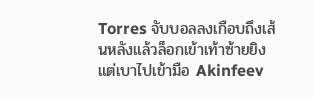Torres จับบอลลงเกือบถึงเส้นหลังแล้วล็อกเข้าเท้าซ้ายยิงแต่เบาไปเข้ามือ Akinfeev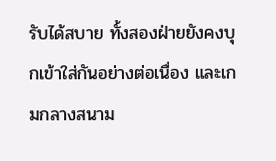รับได้สบาย ทั้งสองฝ่ายยังคงบุกเข้าใส่กันอย่างต่อเนื่อง และเกมกลางสนาม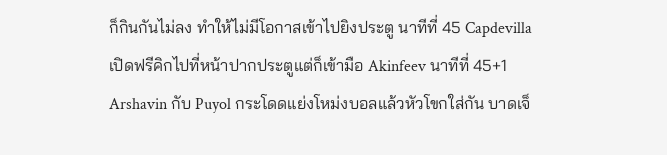ก็กินกันไม่ลง ทำให้ไม่มีโอกาสเข้าไปยิงประตู นาทีที่ 45 Capdevilla เปิดฟรีคิกไปที่หน้าปากประตูแต่ก็เข้ามือ Akinfeev นาทีที่ 45+1 Arshavin กับ Puyol กระโดดแย่งโหม่งบอลแล้วหัวโขกใส่กัน บาดเจ็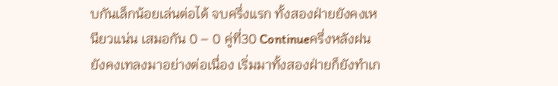บกันเล็กน้อยเล่นต่อได้ จบครึ่งแรก ทั้งสองฝ่ายยังคงเหนียวแน่น เสมอกัน 0 – 0 คู่ที่30 Continueครึ่งหลังฝนยังคงเทลงมาอย่างต่อเนื่อง เริ่มมาทั้งสองฝ่ายก็ยังทำเก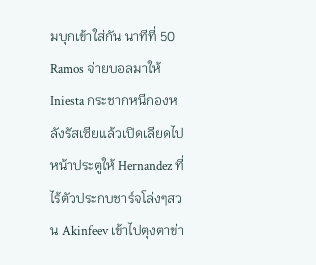มบุกเข้าใส่กัน นาทีที่ 50 Ramos จ่ายบอลมาให้ Iniesta กระชากหนีกองหลังรัสเซียแล้วเปิดเลียดไปหน้าประตูให้ Hernandez ที่ไร้ตัวประกบชาร์จโล่งๆสวน Akinfeev เข้าไปตุงตาข่า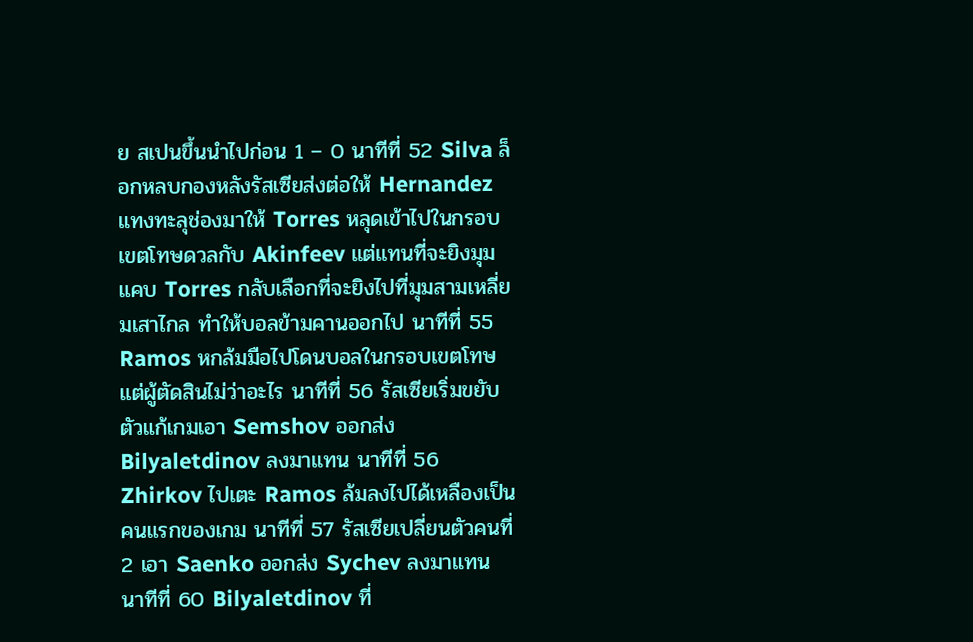ย สเปนขึ้นนำไปก่อน 1 – 0 นาทีที่ 52 Silva ล็อกหลบกองหลังรัสเซียส่งต่อให้ Hernandez แทงทะลุช่องมาให้ Torres หลุดเข้าไปในกรอบเขตโทษดวลกับ Akinfeev แต่แทนที่จะยิงมุมแคบ Torres กลับเลือกที่จะยิงไปที่มุมสามเหลี่ยมเสาไกล ทำให้บอลข้ามคานออกไป นาทีที่ 55 Ramos หกล้มมือไปโดนบอลในกรอบเขตโทษ แต่ผู้ตัดสินไม่ว่าอะไร นาทีที่ 56 รัสเซียเริ่มขยับตัวแก้เกมเอา Semshov ออกส่ง Bilyaletdinov ลงมาแทน นาทีที่ 56 Zhirkov ไปเตะ Ramos ล้มลงไปได้เหลืองเป็นคนแรกของเกม นาทีที่ 57 รัสเซียเปลี่ยนตัวคนที่ 2 เอา Saenko ออกส่ง Sychev ลงมาแทน นาทีที่ 60 Bilyaletdinov ที่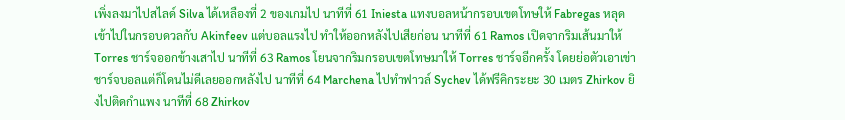เพิ่งลงมาไปสไลด์ Silva ได้เหลืองที่ 2 ของเกมไป นาทีที่ 61 Iniesta แทงบอลหน้ากรอบเขตโทษให้ Fabregas หลุดเข้าไปในกรอบดวลกับ Akinfeev แต่บอลแรงไป ทำให้ออกหลังไปเสียก่อน นาทีที่ 61 Ramos เปิดจากริมเส้นมาให้ Torres ชาร์จออกข้างเสาไป นาทีที่ 63 Ramos โยนจากริมกรอบเขตโทษมาให้ Torres ชาร์จอีกครั้ง โดยย่อตัวเอาเข่าชาร์จบอลแต่ก็โดนไม่ดีเลยออกหลังไป นาทีที่ 64 Marchena ไปทำฟาวล์ Sychev ได้ฟรีคิกระยะ 30 เมตร Zhirkov ยิงไปติดกำแพง นาทีที่ 68 Zhirkov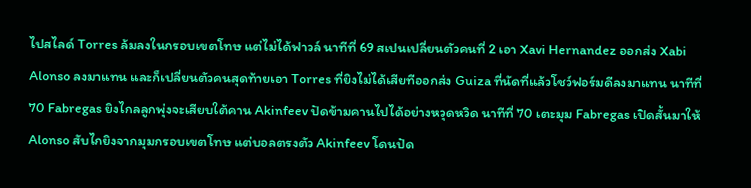ไปสไลด์ Torres ล้มลงในกรอบเขตโทษ แต่ไม่ได้ฟาวล์ นาทีที่ 69 สเปนเปลี่ยนตัวคนที่ 2 เอา Xavi Hernandez ออกส่ง Xabi Alonso ลงมาแทน และก็เปลี่ยนตัวคนสุดท้ายเอา Torres ที่ยิงไม่ได้เสียทีออกส่ง Guiza ที่นัดที่แล้วโชว์ฟอร์มดีลงมาแทน นาทีที่ 70 Fabregas ยิงไกลลูกพุ่งจะเสียบใต้คาน Akinfeev ปัดข้ามคานไปได้อย่างหวุดหวิด นาทีที่ 70 เตะมุม Fabregas เปิดสั้นมาให้ Alonso สับไกยิงจากมุมกรอบเขตโทษ แต่บอลตรงตัว Akinfeev โดนปัด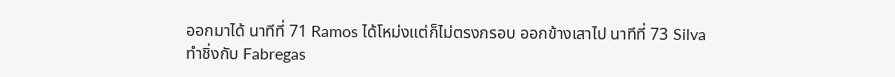ออกมาได้ นาทีที่ 71 Ramos ได้โหม่งแต่ก็ไม่ตรงกรอบ ออกข้างเสาไป นาทีที่ 73 Silva ทำชิ่งกับ Fabregas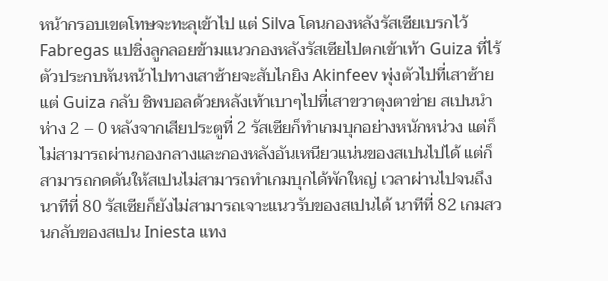หน้ากรอบเขตโทษจะทะลุเข้าไป แต่ Silva โดนกองหลังรัสเซียเบรกไว้ Fabregas แปชิ่งลูกลอยข้ามแนวกองหลังรัสเซียไปตกเข้าเท้า Guiza ที่ไร้ตัวประกบหันหน้าไปทางเสาซ้ายจะสับไกยิง Akinfeev พุ่งตัวไปที่เสาซ้ายแต่ Guiza กลับ ชิพบอลด้วยหลังเท้าเบาๆไปที่เสาขวาตุงตาข่าย สเปนนำห่าง 2 – 0 หลังจากเสียประตูที่ 2 รัสเซียก็ทำเกมบุกอย่างหนักหน่วง แต่ก็ไม่สามารถผ่านกองกลางและกองหลังอันเหนียวแน่นของสเปนไปได้ แต่ก็สามารถกดดันให้สเปนไม่สามารถทำเกมบุกได้พักใหญ่ เวลาผ่านไปจนถึงนาทีที่ 80 รัสเซียก็ยังไม่สามารถเจาะแนวรับของสเปนได้ นาทีที่ 82 เกมสวนกลับของสเปน Iniesta แทง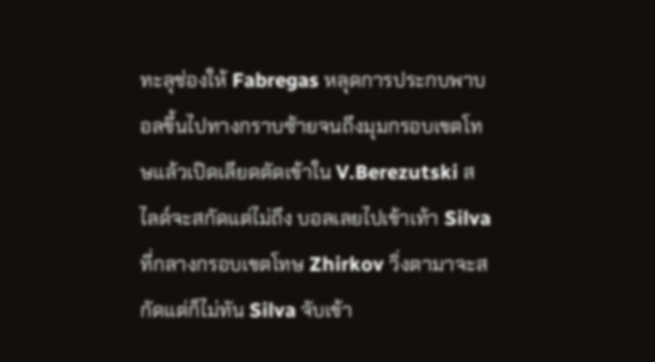ทะลุช่องให้ Fabregas หลุดการประกบพาบอลขึ้นไปทางกราบซ้ายจนถึงมุมกรอบเขตโทษแล้วเปิดเลียดตัดเข้าใน V.Berezutski สไลด์จะสกัดแต่ไม่ถึง บอลเลยไปเข้าเท้า Silva ที่กลางกรอบเขตโทษ Zhirkov วิ่งตามาจะสกัดแต่ก็ไม่ทัน Silva จับเข้า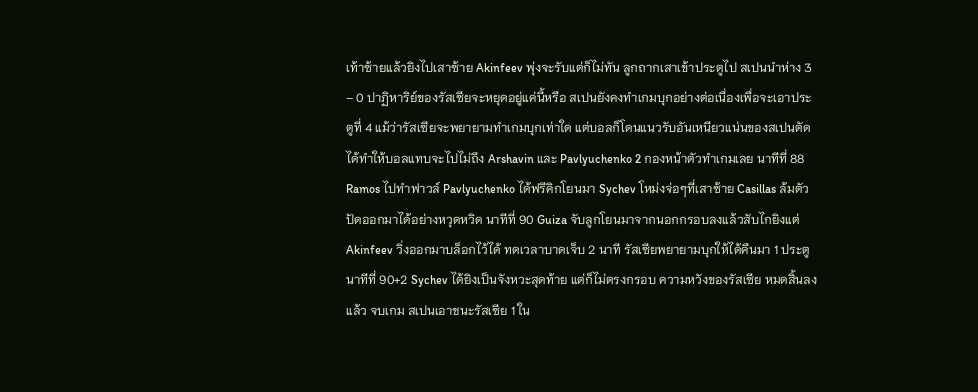เท้าซ้ายแล้วยิงไปเสาซ้าย Akinfeev พุ่งจะรับแต่ก็ไม่ทัน ลูกถากเสาเข้าประตูไป สเปนนำห่าง 3 – 0 ปาฏิหาริย์ของรัสเซียจะหยุดอยู่แค่นี้หรือ สเปนยังคงทำเกมบุกอย่างต่อเนื่องเพื่อจะเอาประตูที่ 4 แม้ว่ารัสเซียจะพยายามทำเกมบุกเท่าใด แต่บอลก็โดนแนวรับอันเหนียวแน่นของสเปนตัดได้ทำให้บอลแทบจะไปไม่ถึง Arshavin และ Pavlyuchenko 2 กองหน้าตัวทำเกมเลย นาทีที่ 88 Ramos ไปทำฟาวล์ Pavlyuchenko ได้ฟรีคิกโยนมา Sychev โหม่งจ่อๆที่เสาซ้าย Casillas ล้มตัวปัดออกมาได้อย่างหวุดหวิด นาทีที่ 90 Guiza จับลูกโยนมาจากนอกกรอบลงแล้วสับไกยิงแต่ Akinfeev วิ่งออกมาบล็อกไว้ได้ ทดเวลาบาดเจ็บ 2 นาที รัสเซียพยายามบุกให้ได้คืนมา 1 ประตู นาทีที่ 90+2 Sychev ได้ยิงเป็นจังหวะสุดท้าย แต่ก็ไม่ตรงกรอบ ความหวังของรัสเซีย หมดสิ้นลงแล้ว จบเกม สเปนเอาชนะรัสเซีย 1 ใน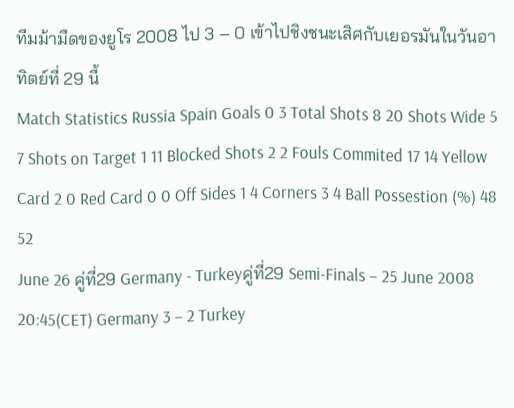ทีมม้ามืดของยูโร 2008 ไป 3 – 0 เข้าไปชิงชนะเสิศกับเยอรมันในวันอาทิตย์ที่ 29 นี้
Match Statistics Russia Spain Goals 0 3 Total Shots 8 20 Shots Wide 5 7 Shots on Target 1 11 Blocked Shots 2 2 Fouls Commited 17 14 Yellow Card 2 0 Red Card 0 0 Off Sides 1 4 Corners 3 4 Ball Possestion (%) 48 52
June 26 คู่ที่29 Germany - Turkeyคู่ที่29 Semi-Finals – 25 June 2008 20:45(CET) Germany 3 – 2 Turkey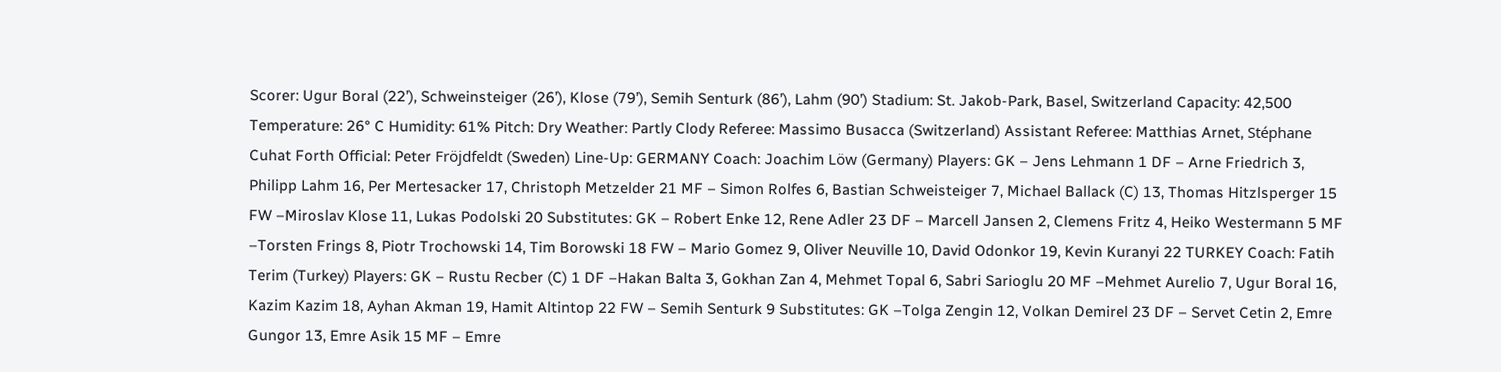Scorer: Ugur Boral (22’), Schweinsteiger (26’), Klose (79’), Semih Senturk (86’), Lahm (90’) Stadium: St. Jakob-Park, Basel, Switzerland Capacity: 42,500 Temperature: 26° C Humidity: 61% Pitch: Dry Weather: Partly Clody Referee: Massimo Busacca (Switzerland) Assistant Referee: Matthias Arnet, Stéphane Cuhat Forth Official: Peter Fröjdfeldt (Sweden) Line-Up: GERMANY Coach: Joachim Löw (Germany) Players: GK – Jens Lehmann 1 DF – Arne Friedrich 3, Philipp Lahm 16, Per Mertesacker 17, Christoph Metzelder 21 MF – Simon Rolfes 6, Bastian Schweisteiger 7, Michael Ballack (C) 13, Thomas Hitzlsperger 15 FW –Miroslav Klose 11, Lukas Podolski 20 Substitutes: GK – Robert Enke 12, Rene Adler 23 DF – Marcell Jansen 2, Clemens Fritz 4, Heiko Westermann 5 MF –Torsten Frings 8, Piotr Trochowski 14, Tim Borowski 18 FW – Mario Gomez 9, Oliver Neuville 10, David Odonkor 19, Kevin Kuranyi 22 TURKEY Coach: Fatih Terim (Turkey) Players: GK – Rustu Recber (C) 1 DF –Hakan Balta 3, Gokhan Zan 4, Mehmet Topal 6, Sabri Sarioglu 20 MF –Mehmet Aurelio 7, Ugur Boral 16, Kazim Kazim 18, Ayhan Akman 19, Hamit Altintop 22 FW – Semih Senturk 9 Substitutes: GK –Tolga Zengin 12, Volkan Demirel 23 DF – Servet Cetin 2, Emre Gungor 13, Emre Asik 15 MF – Emre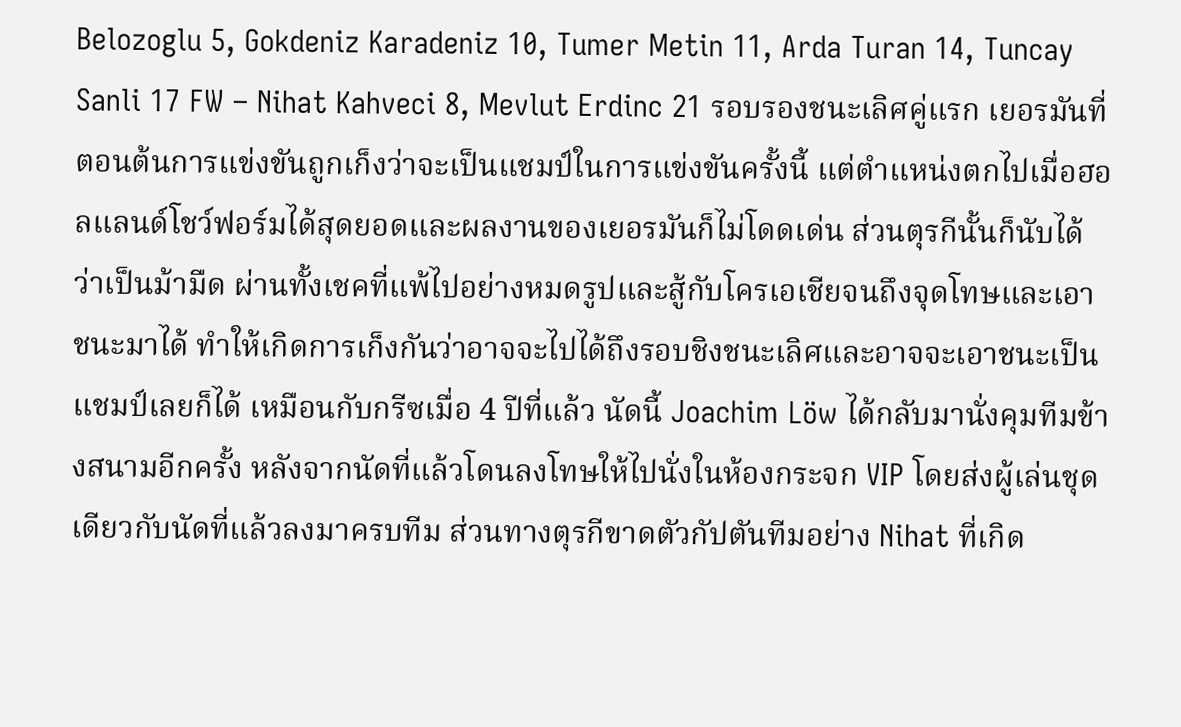Belozoglu 5, Gokdeniz Karadeniz 10, Tumer Metin 11, Arda Turan 14, Tuncay Sanli 17 FW – Nihat Kahveci 8, Mevlut Erdinc 21 รอบรองชนะเลิศคู่แรก เยอรมันที่ตอนต้นการแข่งขันถูกเก็งว่าจะเป็นแชมป์ในการแข่งขันครั้งนี้ แต่ตำแหน่งตกไปเมื่อฮอลแลนด์โชว์ฟอร์มได้สุดยอดและผลงานของเยอรมันก็ไม่โดดเด่น ส่วนตุรกีนั้นก็นับได้ว่าเป็นม้ามืด ผ่านทั้งเชคที่แพ้ไปอย่างหมดรูปและสู้กับโครเอเชียจนถึงจุดโทษและเอาชนะมาได้ ทำให้เกิดการเก็งกันว่าอาจจะไปได้ถึงรอบชิงชนะเลิศและอาจจะเอาชนะเป็นแชมป์เลยก็ได้ เหมือนกับกรีซเมื่อ 4 ปีที่แล้ว นัดนี้ Joachim Löw ได้กลับมานั่งคุมทีมข้างสนามอีกครั้ง หลังจากนัดที่แล้วโดนลงโทษให้ไปนั่งในห้องกระจก VIP โดยส่งผู้เล่นชุดเดียวกับนัดที่แล้วลงมาครบทีม ส่วนทางตุรกีขาดตัวกัปตันทีมอย่าง Nihat ที่เกิด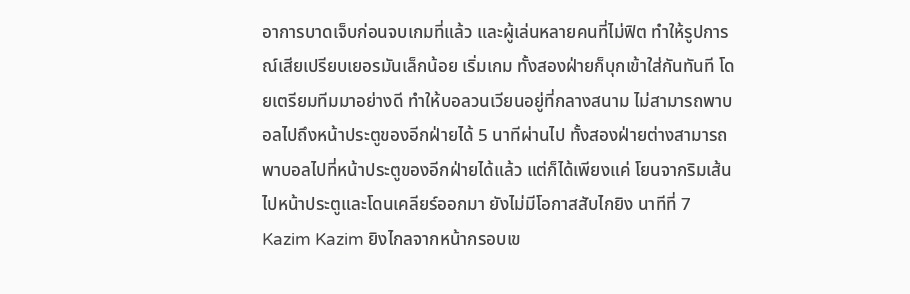อาการบาดเจ็บก่อนจบเกมที่แล้ว และผู้เล่นหลายคนที่ไม่ฟิต ทำให้รูปการณ์เสียเปรียบเยอรมันเล็กน้อย เริ่มเกม ทั้งสองฝ่ายก็บุกเข้าใส่กันทันที โดยเตรียมทีมมาอย่างดี ทำให้บอลวนเวียนอยู่ที่กลางสนาม ไม่สามารถพาบอลไปถึงหน้าประตูของอีกฝ่ายได้ 5 นาทีผ่านไป ทั้งสองฝ่ายต่างสามารถพาบอลไปที่หน้าประตูของอีกฝ่ายได้แล้ว แต่ก็ได้เพียงแค่ โยนจากริมเส้นไปหน้าประตูและโดนเคลียร์ออกมา ยังไม่มีโอกาสสับไกยิง นาทีที่ 7 Kazim Kazim ยิงไกลจากหน้ากรอบเข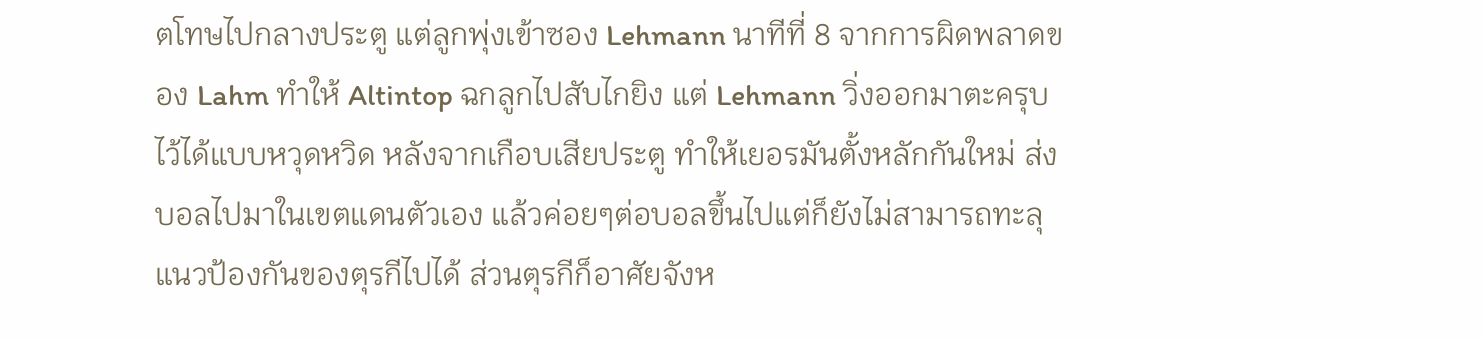ตโทษไปกลางประตู แต่ลูกพุ่งเข้าซอง Lehmann นาทีที่ 8 จากการผิดพลาดของ Lahm ทำให้ Altintop ฉกลูกไปสับไกยิง แต่ Lehmann วิ่งออกมาตะครุบไว้ได้แบบหวุดหวิด หลังจากเกือบเสียประตู ทำให้เยอรมันตั้งหลักกันใหม่ ส่งบอลไปมาในเขตแดนตัวเอง แล้วค่อยๆต่อบอลขึ้นไปแต่ก็ยังไม่สามารถทะลุแนวป้องกันของตุรกีไปได้ ส่วนตุรกีก็อาศัยจังห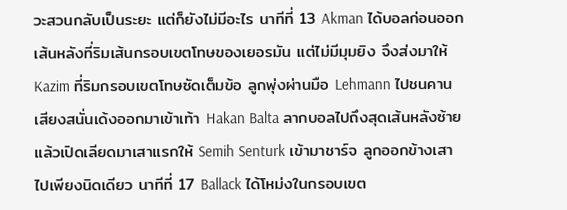วะสวนกลับเป็นระยะ แต่ก็ยังไม่มีอะไร นาทีที่ 13 Akman ได้บอลก่อนออกเส้นหลังที่ริมเส้นกรอบเขตโทษของเยอรมัน แต่ไม่มีมุมยิง จึงส่งมาให้ Kazim ที่ริมกรอบเขตโทษซัดเต็มข้อ ลูกพุ่งผ่านมือ Lehmann ไปชนคานเสียงสนั่นเด้งออกมาเข้าเท้า Hakan Balta ลากบอลไปถึงสุดเส้นหลังซ้ายแล้วเปิดเลียดมาเสาแรกให้ Semih Senturk เข้ามาชาร์จ ลูกออกข้างเสาไปเพียงนิดเดียว นาทีที่ 17 Ballack ได้โหม่งในกรอบเขต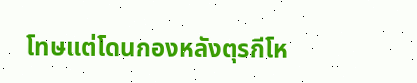โทษแต่โดนกองหลังตุรกีโห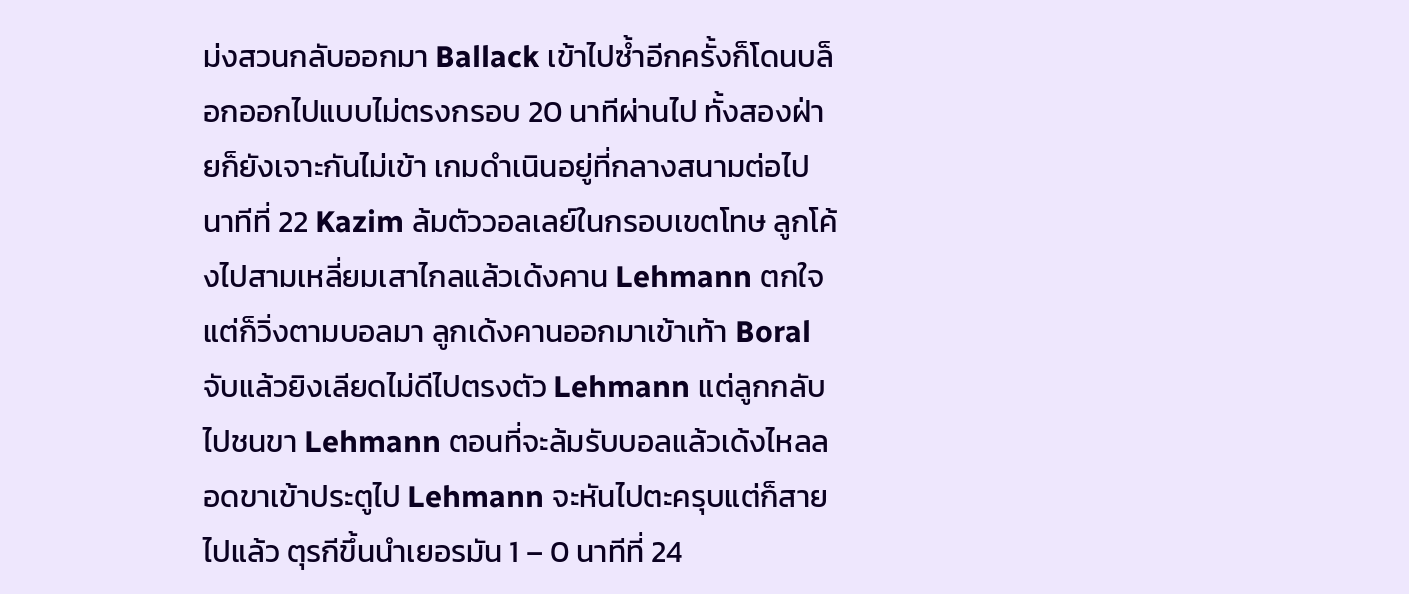ม่งสวนกลับออกมา Ballack เข้าไปซ้ำอีกครั้งก็โดนบล็อกออกไปแบบไม่ตรงกรอบ 20 นาทีผ่านไป ทั้งสองฝ่ายก็ยังเจาะกันไม่เข้า เกมดำเนินอยู่ที่กลางสนามต่อไป นาทีที่ 22 Kazim ล้มตัววอลเลย์ในกรอบเขตโทษ ลูกโค้งไปสามเหลี่ยมเสาไกลแล้วเด้งคาน Lehmann ตกใจแต่ก็วิ่งตามบอลมา ลูกเด้งคานออกมาเข้าเท้า Boral จับแล้วยิงเลียดไม่ดีไปตรงตัว Lehmann แต่ลูกกลับไปชนขา Lehmann ตอนที่จะล้มรับบอลแล้วเด้งไหลลอดขาเข้าประตูไป Lehmann จะหันไปตะครุบแต่ก็สายไปแล้ว ตุรกีขึ้นนำเยอรมัน 1 – 0 นาทีที่ 24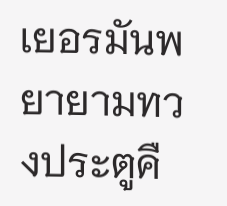เยอรมันพยายามทวงประตูคื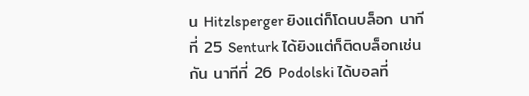น Hitzlsperger ยิงแต่ก็โดนบล็อก นาทีที่ 25 Senturk ได้ยิงแต่ก็ติดบล็อกเช่นกัน นาทีที่ 26 Podolski ได้บอลที่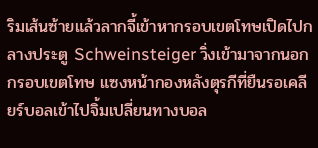ริมเส้นซ้ายแล้วลากจี้เข้าหากรอบเขตโทษเปิดไปกลางประตู Schweinsteiger วิ่งเข้ามาจากนอกกรอบเขตโทษ แซงหน้ากองหลังตุรกีที่ยืนรอเคลียร์บอลเข้าไปจิ้มเปลี่ยนทางบอล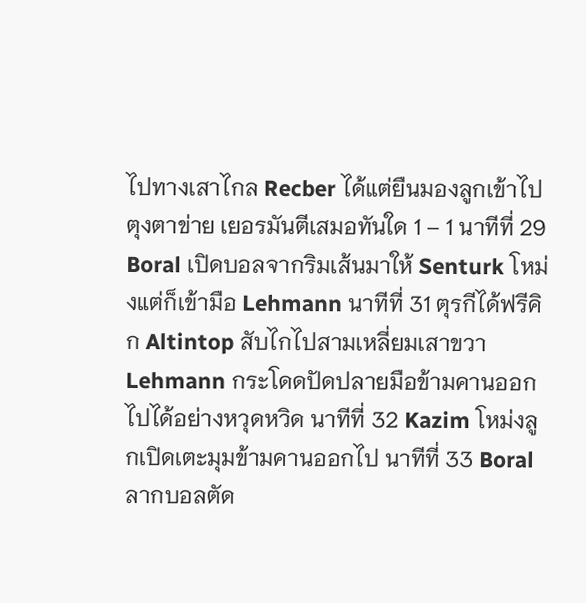ไปทางเสาไกล Recber ได้แต่ยืนมองลูกเข้าไปตุงตาข่าย เยอรมันตีเสมอทันใด 1 – 1 นาทีที่ 29 Boral เปิดบอลจากริมเส้นมาให้ Senturk โหม่งแต่ก็เข้ามือ Lehmann นาทีที่ 31 ตุรกีได้ฟรีคิก Altintop สับไกไปสามเหลี่ยมเสาขวา Lehmann กระโดดปัดปลายมือข้ามคานออกไปได้อย่างหวุดหวิด นาทีที่ 32 Kazim โหม่งลูกเปิดเตะมุมข้ามคานออกไป นาทีที่ 33 Boral ลากบอลตัด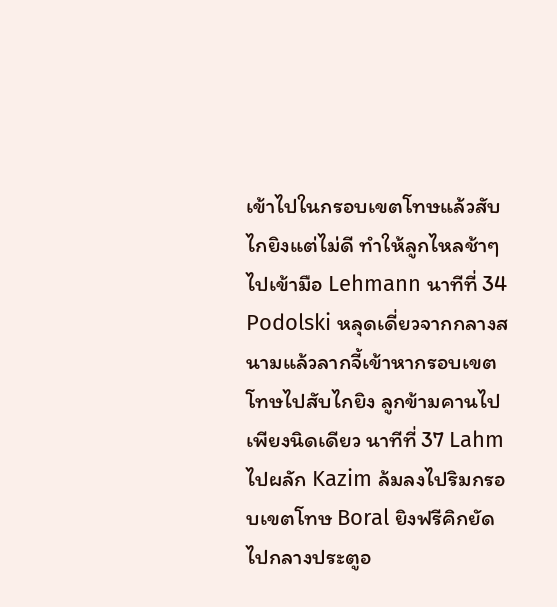เข้าไปในกรอบเขตโทษแล้วสับไกยิงแต่ไม่ดี ทำให้ลูกไหลช้าๆไปเข้ามือ Lehmann นาทีที่ 34 Podolski หลุดเดี่ยวจากกลางสนามแล้วลากจี้เข้าหากรอบเขตโทษไปสับไกยิง ลูกข้ามคานไปเพียงนิดเดียว นาทีที่ 37 Lahm ไปผลัก Kazim ล้มลงไปริมกรอบเขตโทษ Boral ยิงฟรีคิกยัดไปกลางประตูอ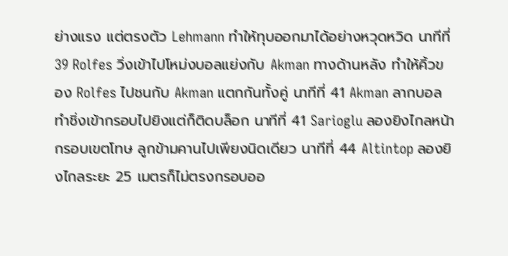ย่างแรง แต่ตรงตัว Lehmann ทำให้ทุบออกมาได้อย่างหวุดหวิด นาทีที่ 39 Rolfes วิ่งเข้าไปโหม่งบอลแย่งกับ Akman ทางด้านหลัง ทำให้คิ้วของ Rolfes ไปชนกับ Akman แตกกันทั้งคู่ นาทีที่ 41 Akman ลากบอลทำชิ่งเข้ากรอบไปยิงแต่ก็ติดบล็อก นาทีที่ 41 Sarioglu ลองยิงไกลหน้ากรอบเขตโทษ ลูกข้ามคานไปเพียงนิดเดียว นาทีที่ 44 Altintop ลองยิงไกลระยะ 25 เมตรก็ไม่ตรงกรอบออ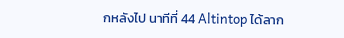กหลังไป นาทีที่ 44 Altintop ได้ลาก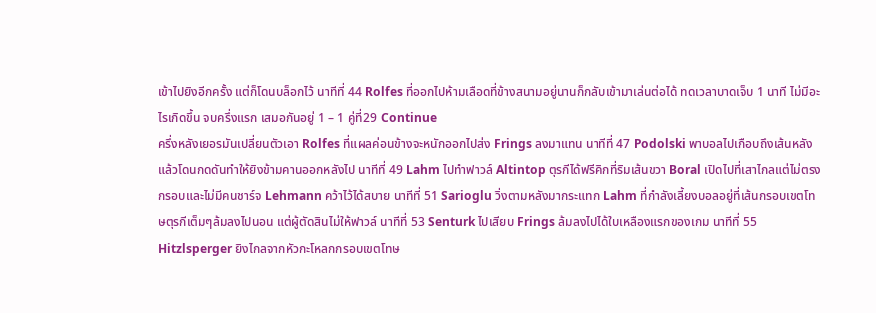เข้าไปยิงอีกครั้ง แต่ก็โดนบล็อกไว้ นาทีที่ 44 Rolfes ที่ออกไปห้ามเลือดที่ข้างสนามอยู่นานก็กลับเข้ามาเล่นต่อได้ ทดเวลาบาดเจ็บ 1 นาที ไม่มีอะไรเกิดขึ้น จบครึ่งแรก เสมอกันอยู่ 1 – 1 คู่ที่29 Continue
ครึ่งหลังเยอรมันเปลี่ยนตัวเอา Rolfes ที่แผลค่อนข้างจะหนักออกไปส่ง Frings ลงมาแทน นาทีที่ 47 Podolski พาบอลไปเกือบถึงเส้นหลังแล้วโดนกดดันทำให้ยิงข้ามคานออกหลังไป นาทีที่ 49 Lahm ไปทำฟาวล์ Altintop ตุรกีได้ฟรีคิกที่ริมเส้นขวา Boral เปิดไปที่เสาไกลแต่ไม่ตรงกรอบและไม่มีคนชาร์จ Lehmann คว้าไว้ได้สบาย นาทีที่ 51 Sarioglu วิ่งตามหลังมากระแทก Lahm ที่กำลังเลี้ยงบอลอยู่ที่เส้นกรอบเขตโทษตุรกีเต็มๆล้มลงไปนอน แต่ผู้ตัดสินไม่ให้ฟาวล์ นาทีที่ 53 Senturk ไปเสียบ Frings ล้มลงไปได้ใบเหลืองแรกของเกม นาทีที่ 55 Hitzlsperger ยิงไกลจากหัวกะโหลกกรอบเขตโทษ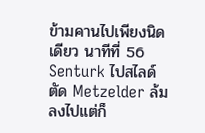ข้ามคานไปเพียงนิดเดียว นาทีที่ 56 Senturk ไปสไลด์ตัด Metzelder ล้มลงไปแต่ก็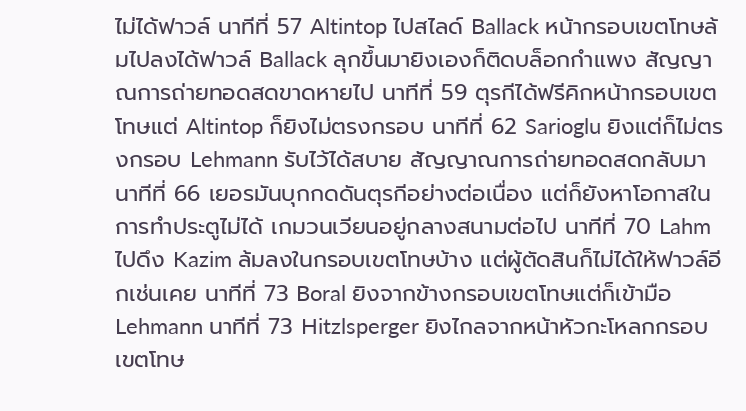ไม่ได้ฟาวล์ นาทีที่ 57 Altintop ไปสไลด์ Ballack หน้ากรอบเขตโทษล้มไปลงได้ฟาวล์ Ballack ลุกขึ้นมายิงเองก็ติดบล็อกกำแพง สัญญาณการถ่ายทอดสดขาดหายไป นาทีที่ 59 ตุรกีได้ฟรีคิกหน้ากรอบเขตโทษแต่ Altintop ก็ยิงไม่ตรงกรอบ นาทีที่ 62 Sarioglu ยิงแต่ก็ไม่ตรงกรอบ Lehmann รับไว้ได้สบาย สัญญาณการถ่ายทอดสดกลับมานาทีที่ 66 เยอรมันบุกกดดันตุรกีอย่างต่อเนื่อง แต่ก็ยังหาโอกาสในการทำประตูไม่ได้ เกมวนเวียนอยู่กลางสนามต่อไป นาทีที่ 70 Lahm ไปดึง Kazim ล้มลงในกรอบเขตโทษบ้าง แต่ผู้ตัดสินก็ไม่ได้ให้ฟาวล์อีกเช่นเคย นาทีที่ 73 Boral ยิงจากข้างกรอบเขตโทษแต่ก็เข้ามือ Lehmann นาทีที่ 73 Hitzlsperger ยิงไกลจากหน้าหัวกะโหลกกรอบเขตโทษ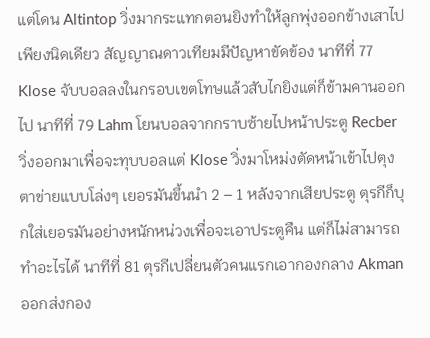แต่โดน Altintop วิ่งมากระแทกตอนยิงทำให้ลูกพุ่งออกข้างเสาไปเพียงนิดเดียว สัญญาณดาวเทียมมีปัญหาขัดข้อง นาทีที่ 77 Klose จับบอลลงในกรอบเขตโทษแล้วสับไกยิงแต่ก็ข้ามคานออกไป นาทีที่ 79 Lahm โยนบอลจากกราบซ้ายไปหน้าประตู Recber วิ่งออกมาเพื่อจะทุบบอลแต่ Klose วิ่งมาโหม่งตัดหน้าเข้าไปตุงตาข่ายแบบโล่งๆ เยอรมันขึ้นนำ 2 – 1 หลังจากเสียประตู ตุรกีก็บุกใส่เยอรมันอย่างหนักหน่วงเพื่อจะเอาประตูคืน แต่ก็ไม่สามารถทำอะไรได้ นาทีที่ 81 ตุรกีเปลี่ยนตัวคนแรกเอากองกลาง Akman ออกส่งกอง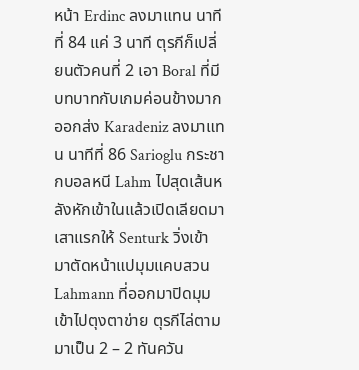หน้า Erdinc ลงมาแทน นาทีที่ 84 แค่ 3 นาที ตุรกีก็เปลี่ยนตัวคนที่ 2 เอา Boral ที่มีบทบาทกับเกมค่อนข้างมากออกส่ง Karadeniz ลงมาแทน นาทีที่ 86 Sarioglu กระชากบอลหนี Lahm ไปสุดเส้นหลังหักเข้าในแล้วเปิดเลียดมาเสาแรกให้ Senturk วิ่งเข้ามาตัดหน้าแปมุมแคบสวน Lahmann ที่ออกมาปิดมุมเข้าไปตุงตาข่าย ตุรกีไล่ตามมาเป็น 2 – 2 ทันควัน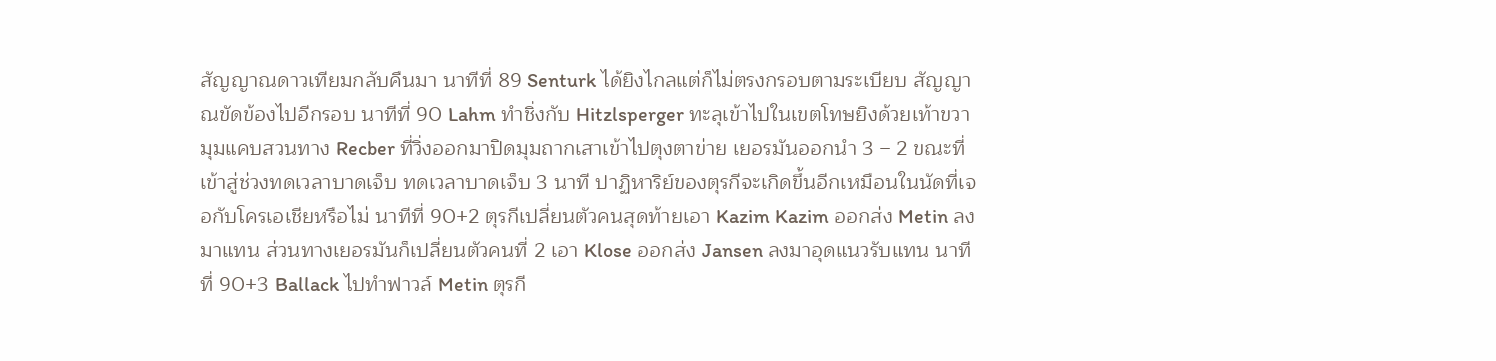สัญญาณดาวเทียมกลับคืนมา นาทีที่ 89 Senturk ได้ยิงไกลแต่ก็ไม่ตรงกรอบตามระเบียบ สัญญาณขัดข้องไปอีกรอบ นาทีที่ 90 Lahm ทำชิ่งกับ Hitzlsperger ทะลุเข้าไปในเขตโทษยิงด้วยเท้าขวามุมแคบสวนทาง Recber ที่วิ่งออกมาปิดมุมถากเสาเข้าไปตุงตาข่าย เยอรมันออกนำ 3 – 2 ขณะที่เข้าสู่ช่วงทดเวลาบาดเจ็บ ทดเวลาบาดเจ็บ 3 นาที ปาฏิหาริย์ของตุรกีจะเกิดขึ้นอีกเหมือนในนัดที่เจอกับโครเอเชียหรือไม่ นาทีที่ 90+2 ตุรกีเปลี่ยนตัวคนสุดท้ายเอา Kazim Kazim ออกส่ง Metin ลงมาแทน ส่วนทางเยอรมันก็เปลี่ยนตัวคนที่ 2 เอา Klose ออกส่ง Jansen ลงมาอุดแนวรับแทน นาทีที่ 90+3 Ballack ไปทำฟาวล์ Metin ตุรกี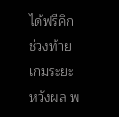ได้ฟรีคิกช่วงท้ายเกมระยะหวังผล พ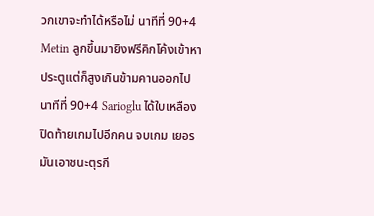วกเขาจะทำได้หรือไม่ นาทีที่ 90+4 Metin ลูกขึ้นมายิงฟรีคิกโค้งเข้าหาประตูแต่ก็สูงเกินข้ามคานออกไป นาทีที่ 90+4 Sarioglu ได้ใบเหลืองปิดท้ายเกมไปอีกคน จบเกม เยอรมันเอาชนะตุรกี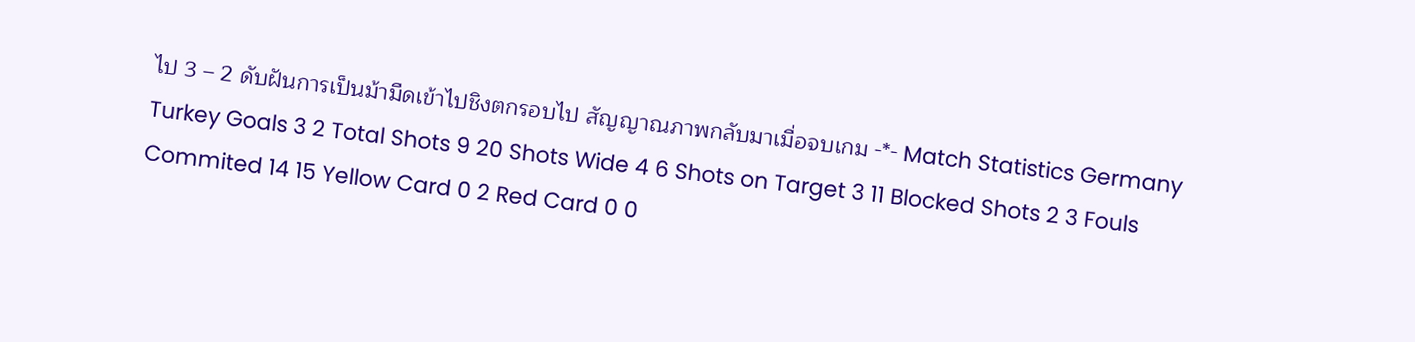ไป 3 – 2 ดับฝันการเป็นม้ามืดเข้าไปชิงตกรอบไป สัญญาณภาพกลับมาเมื่อจบเกม -*- Match Statistics Germany Turkey Goals 3 2 Total Shots 9 20 Shots Wide 4 6 Shots on Target 3 11 Blocked Shots 2 3 Fouls Commited 14 15 Yellow Card 0 2 Red Card 0 0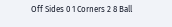Off Sides 0 1 Corners 2 8 Ball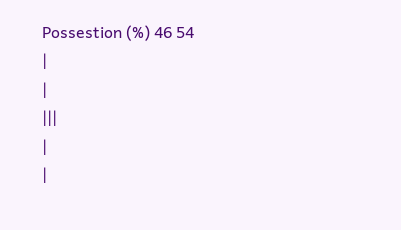Possestion (%) 46 54
|
|
|||
|
|